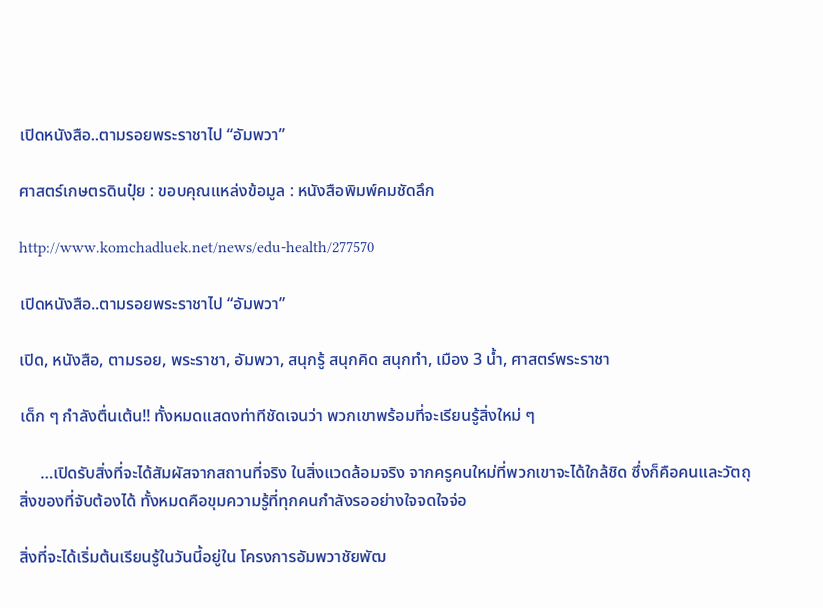เปิดหนังสือ..ตามรอยพระราชาไป “อัมพวา”

ศาสตร์เกษตรดินปุ๋ย : ขอบคุณแหล่งข้อมูล : หนังสือพิมพ์คมชัดลึก

http://www.komchadluek.net/news/edu-health/277570

เปิดหนังสือ..ตามรอยพระราชาไป “อัมพวา”

เปิด, หนังสือ, ตามรอย, พระราชา, อัมพวา, สนุกรู้ สนุกคิด สนุกทำ, เมือง 3 น้ำ, ศาสตร์พระราชา

เด็ก ๆ กำลังตื่นเต้น!! ทั้งหมดแสดงท่าทีชัดเจนว่า พวกเขาพร้อมที่จะเรียนรู้สิ่งใหม่ ๆ

     …เปิดรับสิ่งที่จะได้สัมผัสจากสถานที่จริง ในสิ่งแวดล้อมจริง จากครูคนใหม่ที่พวกเขาจะได้ใกล้ชิด ซึ่งก็คือคนและวัตถุสิ่งของที่จับต้องได้ ทั้งหมดคือขุมความรู้ที่ทุกคนกำลังรออย่างใจจดใจจ่อ

สิ่งที่จะได้เริ่มต้นเรียนรู้ในวันนี้อยู่ใน โครงการอัมพวาชัยพัฒ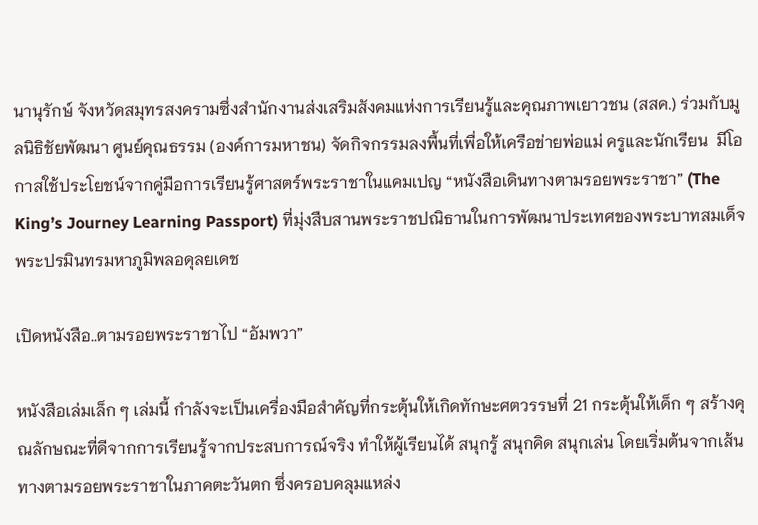นานุรักษ์ จังหวัดสมุทรสงครามซึ่งสำนักงานส่งเสริมสังคมแห่งการเรียนรู้และคุณภาพเยาวชน (สสค.) ร่วมกับมูลนิธิชัยพัฒนา ศูนย์คุณธรรม (องค์การมหาชน) จัดกิจกรรมลงพื้นที่เพื่อให้เครือข่ายพ่อแม่ ครูและนักเรียน  มีโอกาสใช้ประโยชน์จากคู่มือการเรียนรู้ศาสตร์พระราชาในแคมเปญ “หนังสือเดินทางตามรอยพระราชา” (The King’s Journey Learning Passport) ที่มุ่งสืบสานพระราชปณิธานในการพัฒนาประเทศของพระบาทสมเด็จพระปรมินทรมหาภูมิพลอดุลยเดช

เปิดหนังสือ..ตามรอยพระราชาไป “อัมพวา”

หนังสือเล่มเล็ก ๆ เล่มนี้ กำลังจะเป็นเครื่องมือสำคัญที่กระตุ้นให้เกิดทักษะศตวรรษที่ 21 กระตุ้นให้เด็ก ๆ สร้างคุณลักษณะที่ดีจากการเรียนรู้จากประสบการณ์จริง ทำให้ผู้เรียนได้ สนุกรู้ สนุกคิด สนุกเล่น โดยเริ่มต้นจากเส้นทางตามรอยพระราชาในภาคตะวันตก ซึ่งครอบคลุมแหล่ง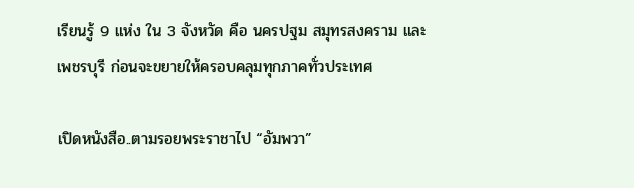เรียนรู้ 9 แห่ง ใน 3 จังหวัด คือ นครปฐม สมุทรสงคราม และเพชรบุรี ก่อนจะขยายให้ครอบคลุมทุกภาคทั่วประเทศ

เปิดหนังสือ..ตามรอยพระราชาไป “อัมพวา”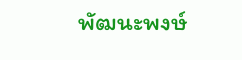พัฒนะพงษ์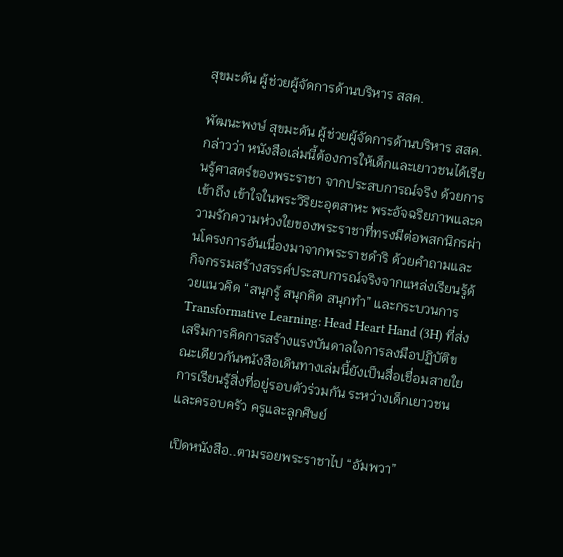สุขมะดัน ผู้ช่วยผู้จัดการด้านบริหาร สสค.

พัฒนะพงษ์ สุขมะดัน ผู้ช่วยผู้จัดการด้านบริหาร สสค. กล่าวว่า หนังสือเล่มนี้ต้องการให้เด็กและเยาวชนได้เรียนรู้ศาสตร์ของพระราชา จากประสบการณ์จริง ด้วยการเข้าถึง เข้าใจในพระวิริยะอุตสาหะ พระอัจฉริยภาพและความรักความห่วงใยของพระราชาที่ทรงมีต่อพสกนิกรผ่านโครงการอันเนื่องมาจากพระราชดำริ ด้วยคำถามและกิจกรรมสร้างสรรค์ประสบการณ์จริงจากแหล่งเรียนรู้ด้วยแนวคิด “สนุกรู้ สนุกคิด สนุกทำ” และกระบวนการ Transformative Learning: Head Heart Hand (3H) ที่ส่งเสริมการคิดการสร้างแรงบันดาลใจการลงมือปฏิบัติขณะเดียวกันหนังสือเดินทางเล่มนี้ยังเป็นสื่อเชื่อมสายใยการเรียนรู้สิ่งที่อยู่รอบตัวร่วมกัน ระหว่างเด็กเยาวชนและครอบครัว ครูและลูกศิษย์

เปิดหนังสือ..ตามรอยพระราชาไป “อัมพวา”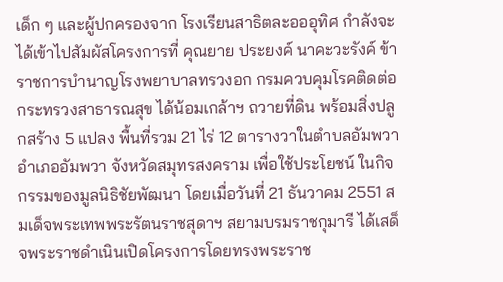เด็ก ๆ และผู้ปกครองจาก โรงเรียนสาธิตละอออุทิศ กำลังจะได้เข้าไปสัมผัสโครงการที่ คุณยาย ประยงค์ นาคะวะรังค์ ข้าราชการบำนาญโรงพยาบาลทรวงอก กรมควบคุมโรคติดต่อ กระทรวงสาธารณสุข ได้น้อมเกล้าฯ ถวายที่ดิน พร้อมสิ่งปลูกสร้าง 5 แปลง พื้นที่รวม 21 ไร่ 12 ตารางวาในตำบลอัมพวา อำเภออัมพวา จังหวัดสมุทรสงคราม เพื่อใช้ประโยชน์ ในกิจกรรมของมูลนิธิชัยพัฒนา โดยเมื่อวันที่ 21 ธันวาคม 2551 สมเด็จพระเทพพระรัตนราชสุดาฯ สยามบรมราชกุมารี ได้เสด็จพระราชดำเนินเปิดโครงการโดยทรงพระราช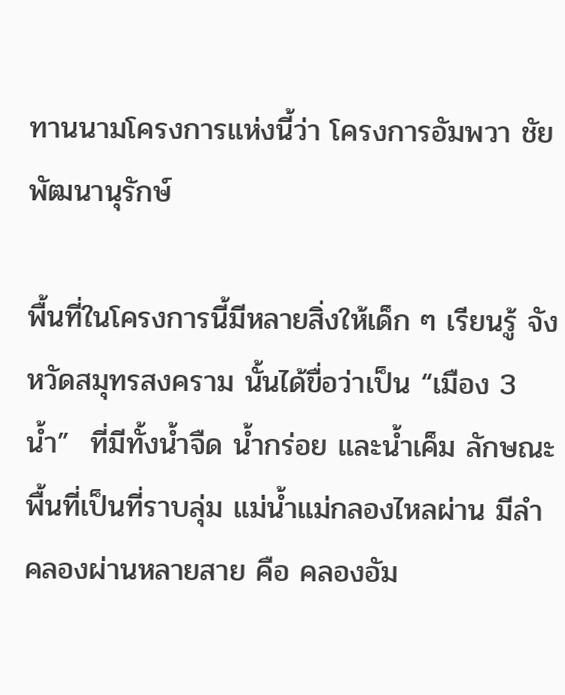ทานนามโครงการแห่งนี้ว่า โครงการอัมพวา ชัยพัฒนานุรักษ์

พื้นที่ในโครงการนี้มีหลายสิ่งให้เด็ก ๆ เรียนรู้ จังหวัดสมุทรสงคราม นั้นได้ขื่อว่าเป็น “เมือง 3 น้ำ”  ที่มีทั้งน้ำจืด น้ำกร่อย และน้ำเค็ม ลักษณะพื้นที่เป็นที่ราบลุ่ม แม่น้ำแม่กลองไหลผ่าน มีลำคลองผ่านหลายสาย คือ คลองอัม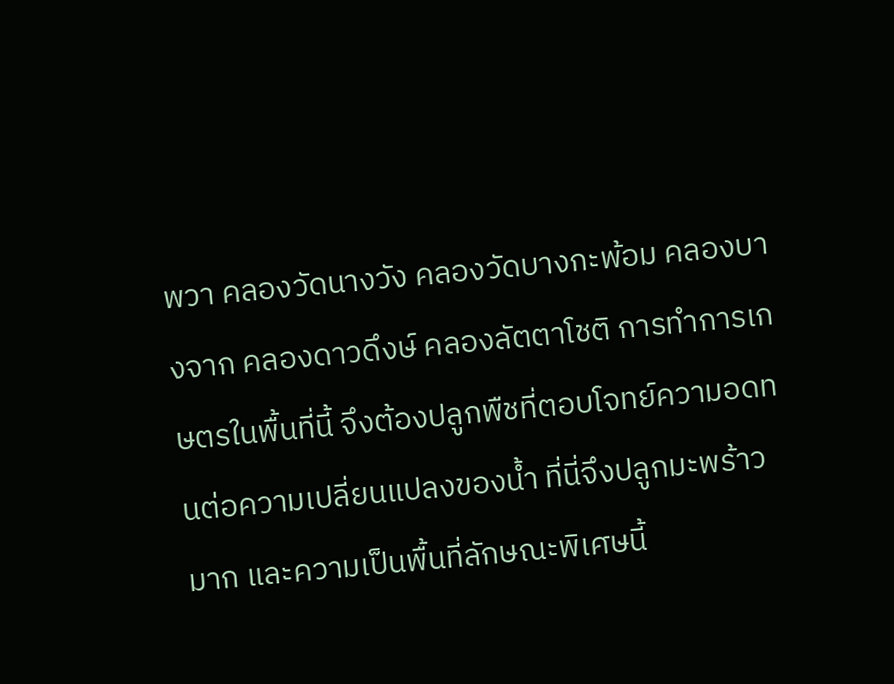พวา คลองวัดนางวัง คลองวัดบางกะพ้อม คลองบางจาก คลองดาวดึงษ์ คลองลัตตาโชติ การทำการเกษตรในพื้นที่นี้ จึงต้องปลูกพืชที่ตอบโจทย์ความอดทนต่อความเปลี่ยนแปลงของน้ำ ที่นี่จึงปลูกมะพร้าวมาก และความเป็นพื้นที่ลักษณะพิเศษนี้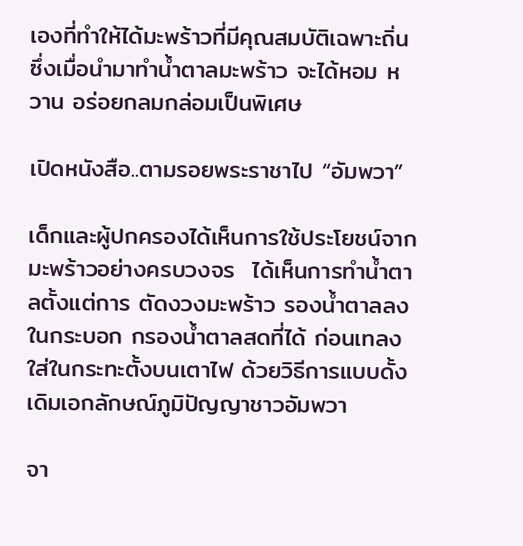เองที่ทำให้ได้มะพร้าวที่มีคุณสมบัติเฉพาะถิ่น ซึ่งเมื่อนำมาทำน้ำตาลมะพร้าว จะได้หอม หวาน อร่อยกลมกล่อมเป็นพิเศษ

เปิดหนังสือ..ตามรอยพระราชาไป “อัมพวา”

เด็กและผู้ปกครองได้เห็นการใช้ประโยชน์จากมะพร้าวอย่างครบวงจร  ได้เห็นการทำน้ำตาลตั้งแต่การ ตัดงวงมะพร้าว รองน้ำตาลลงในกระบอก กรองน้ำตาลสดที่ได้ ก่อนเทลงใส่ในกระทะตั้งบนเตาไฟ ด้วยวิธีการแบบดั้งเดิมเอกลักษณ์ภูมิปัญญาชาวอัมพวา

จา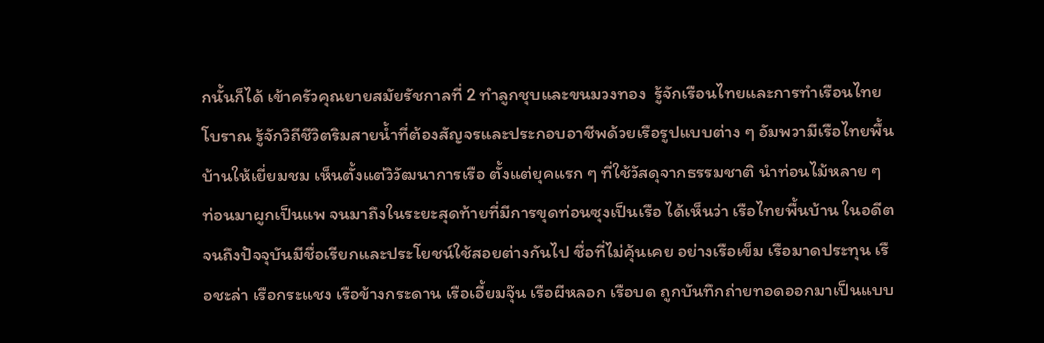กนั้นก็ได้ เข้าครัวคุณยายสมัยรัชกาลที่ 2 ทำลูกชุบและขนมวงทอง  รู้จักเรือนไทยและการทำเรือนไทยโบราณ รู้จักวิถีชีวิตริมสายน้ำที่ต้องสัญจรและประกอบอาชีพด้วยเรือรูปแบบต่าง ๆ อัมพวามีเรือไทยพื้นบ้านให้เยี่ยมชม เห็นตั้งแต่วิวัฒนาการเรือ ตั้งแต่ยุคแรก ๆ ที่ใช้วัสดุจากธรรมชาติ นำท่อนไม้หลาย ๆ ท่อนมาผูกเป็นแพ จนมาถึงในระยะสุดท้ายที่มีการขุดท่อนซุงเป็นเรือ ได้เห็นว่า เรือไทยพื้นบ้าน ในอดีตจนถึงปัจจุบันมีชื่อเรียกและประโยชน์ใช้สอยต่างกันไป ชื่อที่ไม่คุ้นเคย อย่างเรือเข็ม เรือมาดประทุน เรือชะล่า เรือกระแชง เรือข้างกระดาน เรือเอี้ยมจุ๊น เรือผีหลอก เรือบด ถูกบันทึกถ่ายทอดออกมาเป็นแบบ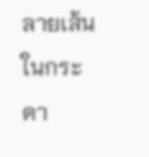ลายเส้นในกระดา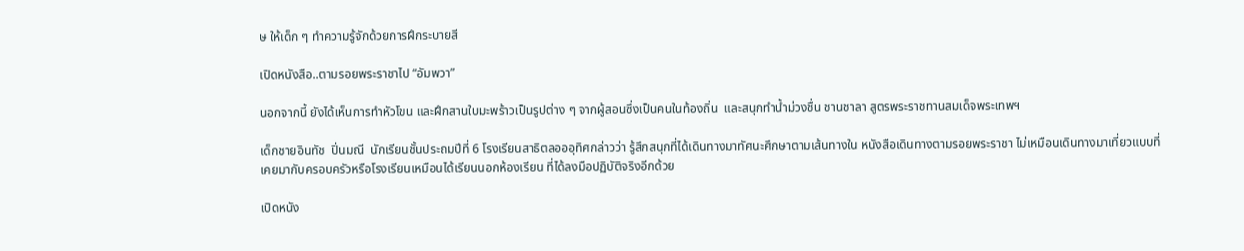ษ ให้เด็ก ๆ ทำความรู้จักด้วยการฝึกระบายสี

เปิดหนังสือ..ตามรอยพระราชาไป “อัมพวา”

นอกจากนี้ ยังได้เห็นการทำหัวโขน และฝึกสานใบมะพร้าวเป็นรูปต่าง ๆ จากผู้สอนซึ่งเป็นคนในท้องถิ่น  และสนุกทำน้ำม่วงชื่น ชานชาลา สูตรพระราชทานสมเด็จพระเทพฯ

เด็กชายอินทัช  ปิ่นมณี  นักเรียนชั้นประถมปีที่ 6 โรงเรียนสาธิตลอออุทิศกล่าวว่า รู้สึกสนุกที่ได้เดินทางมาทัศนะศึกษาตามเส้นทางใน หนังสือเดินทางตามรอยพระราชา ไม่เหมือนเดินทางมาเที่ยวแบบที่เคยมากับครอบครัวหรือโรงเรียนเหมือนได้เรียนนอกห้องเรียน ที่ได้ลงมือปฏิบัติจริงอีกด้วย

เปิดหนัง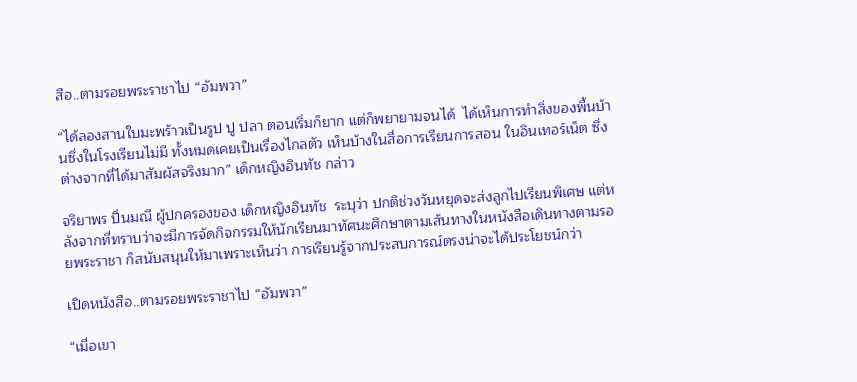สือ..ตามรอยพระราชาไป “อัมพวา”

“ได้ลองสานใบมะพร้าวเป็นรูป ปู ปลา ตอนเริ่มก็ยาก แต่ก็พยายามจนได้  ได้เห็นการทำสิ่งของพื้นบ้านซึ่งในโรงเรียนไม่มี ทั้งหมดเคยเป็นเรื่องไกลตัว เห็นบ้างในสื่อการเรียนการสอน ในอินเทอร์เน็ต ซึ่งต่างจากที่ได้มาสัมผัสจริงมาก” เด็กหญิงอินทัช กล่าว

จริยาพร ปิ่นมณี ผู้ปกครองของ เด็กหญิงอินทัช  ระบุว่า ปกติช่วงวันหยุดจะส่งลูกไปเรียนพิเศษ แต่หลังจากที่ทราบว่าจะมีการจัดกิจกรรมให้นักเรียนมาทัศนะศึกษาตามเส้นทางในหนังสือเดินทางตามรอยพระราชา ก็สนับสนุนให้มาเพราะเห็นว่า การเรียนรู้จากประสบการณ์ตรงน่าจะได้ประโยชน์กว่า

เปิดหนังสือ..ตามรอยพระราชาไป “อัมพวา”

“เมื่อเขา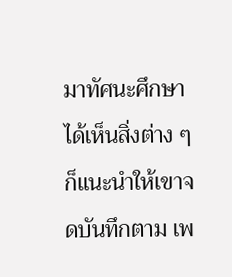มาทัศนะศึกษาได้เห็นสิ่งต่าง ๆ  ก็แนะนำให้เขาจดบันทึกตาม เพ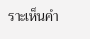ราะเห็นคำ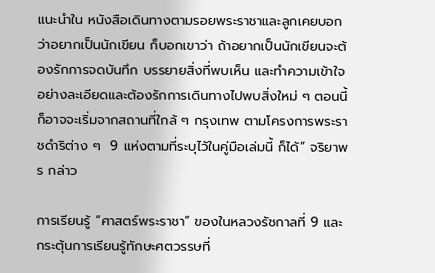แนะนำใน หนังสือเดินทางตามรอยพระราชาและลูกเคยบอกว่าอยากเป็นนักเขียน ก็บอกเขาว่า ถ้าอยากเป็นนักเขียนจะต้องรักการจดบันทึก บรรยายสิ่งที่พบเห็น และทำความเข้าใจอย่างละเอียดและต้องรักการเดินทางไปพบสิ่งใหม่ ๆ ตอนนี้ก็อาจจะเริ่มจากสถานที่ใกล้ ๆ กรุงเทพ ตามโครงการพระราชดำริต่าง ๆ  9 แห่งตามที่ระบุไว้ในคู่มือเล่มนี้ ก็ได้” จริยาพร กล่าว

การเรียนรู้ “ศาสตร์พระราชา” ของในหลวงรัชกาลที่ 9 และกระตุ้นการเรียนรู้ทักษะศตวรรษที่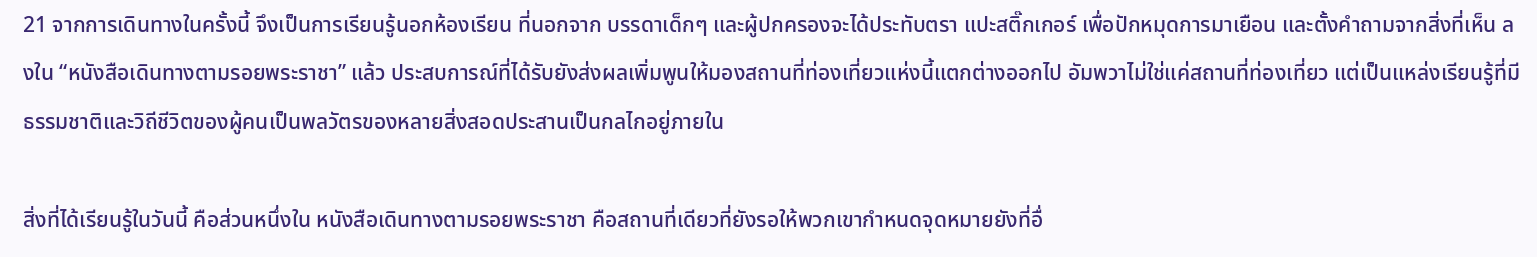21 จากการเดินทางในครั้งนี้ จึงเป็นการเรียนรู้นอกห้องเรียน ที่นอกจาก บรรดาเด็กๆ และผู้ปกครองจะได้ประทับตรา แปะสติ๊กเกอร์ เพื่อปักหมุดการมาเยือน และตั้งคำถามจากสิ่งที่เห็น ลงใน “หนังสือเดินทางตามรอยพระราชา” แล้ว ประสบการณ์ที่ได้รับยังส่งผลเพิ่มพูนให้มองสถานที่ท่องเที่ยวแห่งนี้แตกต่างออกไป อัมพวาไม่ใช่แค่สถานที่ท่องเที่ยว แต่เป็นแหล่งเรียนรู้ที่มีธรรมชาติและวิถีชีวิตของผู้คนเป็นพลวัตรของหลายสิ่งสอดประสานเป็นกลไกอยู่ภายใน

สิ่งที่ได้เรียนรู้ในวันนี้ คือส่วนหนึ่งใน หนังสือเดินทางตามรอยพระราชา คือสถานที่เดียวที่ยังรอให้พวกเขากำหนดจุดหมายยังที่อื่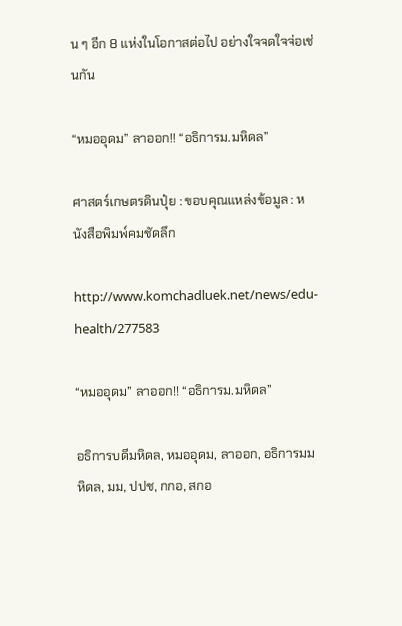น ๆ อีก 8 แห่งในโอกาสต่อไป อย่างใจจดใจจ่อเช่นกัน

“หมออุดม” ลาออก!! “อธิการม.มหิดล”

ศาสตร์เกษตรดินปุ๋ย : ขอบคุณแหล่งข้อมูล : หนังสือพิมพ์คมชัดลึก

http://www.komchadluek.net/news/edu-health/277583

“หมออุดม” ลาออก!! “อธิการม.มหิดล”

อธิการบดีมหิดล, หมออุดม, ลาออก, อธิการมมหิดล, มม, ปปช, กกอ, สกอ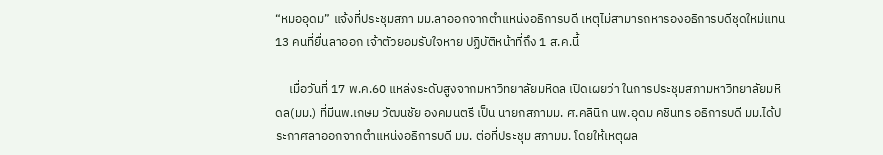“หมออุดม” แจ้งที่ประชุมสภา มม.ลาออกจากตำแหน่งอธิการบดี เหตุไม่สามารถหารองอธิการบดีชุดใหม่แทน 13 คนที่ยื่นลาออก เจ้าตัวยอมรับใจหาย ปฏิบัติหน้าที่ถึง 1 ส.ค.นี้

     เมื่อวันที่ 17 พ.ค.60 แหล่งระดับสูงจากมหาวิทยาลัยมหิดล เปิดเผยว่า ในการประชุมสภามหาวิทยาลัยมหิดล(มม.) ที่มีนพ.เกษม วัฒนชัย องคมนตรี เป็น นายกสภามม. ศ.คลินิก นพ.อุดม คชินทร อธิการบดี มม.ได้ประกาศลาออกจากตำแหน่งอธิการบดี มม. ต่อที่ประชุม สภามม. โดยให้เหตุผล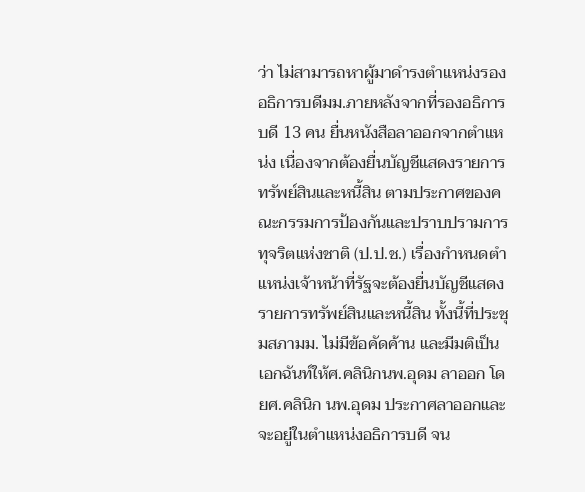ว่า ไม่สามารถหาผู้มาดำรงตำแหน่งรองอธิการบดีมม.ภายหลังจากที่รองอธิการบดี 13 คน ยื่นหนังสือลาออกจากตำแหน่ง เนื่องจากต้องยื่นบัญชีแสดงรายการทรัพย์สินและหนี้สิน ตามประกาศของคณะกรรมการป้องกันและปราบปรามการทุจริตแห่งชาติ (ป.ป.ช.) เรื่องกำหนดตำแหน่งเจ้าหน้าที่รัฐจะต้องยื่นบัญชีแสดงรายการทรัพย์สินและหนี้สิน ทั้งนี้ที่ประชุมสภามม. ไม่มีข้อคัดค้าน และมีมติเป็นเอกฉันท์ให้ศ.คลินิกนพ.อุดม ลาออก โดยศ.คลินิก นพ.อุดม ประกาศลาออกและจะอยู่ในตำแหน่งอธิการบดี จน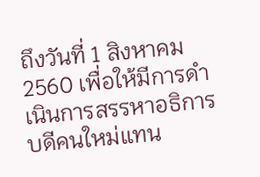ถึงวันที่ 1 สิงหาคม 2560 เพื่อให้มีการดำเนินการสรรหาอธิการบดีคนใหม่แทน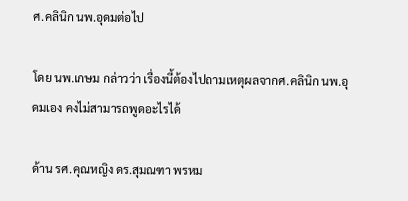ศ.คลินิก นพ.อุดมต่อไป

โดย นพ.เกษม กล่าวว่า เรื่องนี้ต้องไปถามเหตุผลจากศ.คลินิก นพ.อุดมเอง คงไม่สามารถพูดอะไรได้

ด้าน รศ.คุณหญิง ดร.สุมณฑา พรหม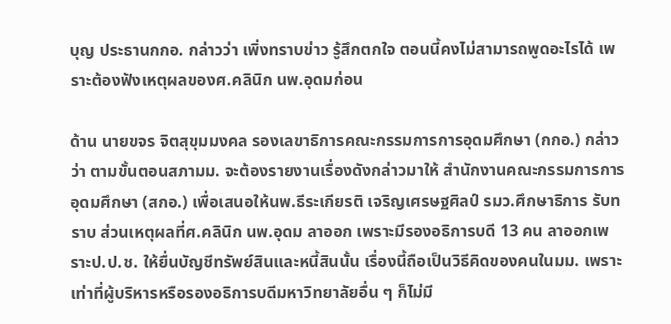บุญ ประธานกกอ. กล่าวว่า เพิ่งทราบข่าว รู้สึกตกใจ ตอนนี้คงไม่สามารถพูดอะไรได้ เพราะต้องฟังเหตุผลของศ.คลินิก นพ.อุดมก่อน

ด้าน นายขจร จิตสุขุมมงคล รองเลขาธิการคณะกรรมการการอุดมศึกษา (กกอ.) กล่าวว่า ตามขั้นตอนสภามม. จะต้องรายงานเรื่องดังกล่าวมาให้ สำนักงานคณะกรรมการการอุดมศึกษา (สกอ.) เพื่อเสนอให้นพ.ธีระเกียรติ เจริญเศรษฐศิลป์ รมว.ศึกษาธิการ รับทราบ ส่วนเหตุผลที่ศ.คลินิก นพ.อุดม ลาออก เพราะมีรองอธิการบดี 13 คน ลาออกเพราะป.ป.ช. ให้ยื่นบัญชีทรัพย์สินและหนี้สินนั้น เรื่องนี้ถือเป็นวิธีคิดของคนในมม. เพราะเท่าที่ผู้บริหารหรือรองอธิการบดีมหาวิทยาลัยอื่น ๆ ก็ไม่มี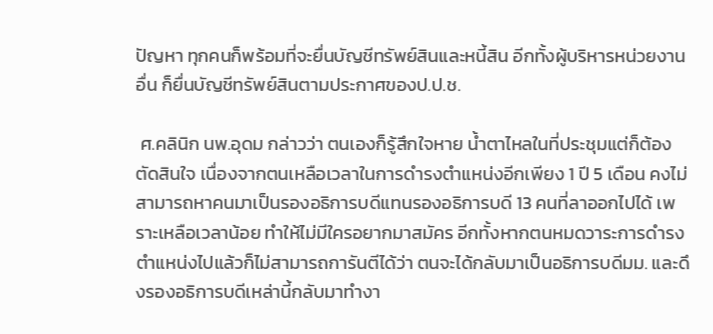ปัญหา ทุกคนก็พร้อมที่จะยื่นบัญชีทรัพย์สินและหนี้สิน อีกทั้งผู้บริหารหน่วยงานอื่น ก็ยื่นบัญชีทรัพย์สินตามประกาศของป.ป.ช.

 ศ.คลินิก นพ.อุดม กล่าวว่า ตนเองก็รู้สึกใจหาย น้ำตาไหลในที่ประชุมแต่ก็ต้องตัดสินใจ เนื่องจากตนเหลือเวลาในการดำรงตำแหน่งอีกเพียง 1 ปี 5 เดือน คงไม่สามารถหาคนมาเป็นรองอธิการบดีแทนรองอธิการบดี 13 คนที่ลาออกไปได้ เพราะเหลือเวลาน้อย ทำให้ไม่มีใครอยากมาสมัคร อีกทั้งหากตนหมดวาระการดำรงตำแหน่งไปแล้วก็ไม่สามารถการันตีได้ว่า ตนจะได้กลับมาเป็นอธิการบดีมม. และดึงรองอธิการบดีเหล่านี้กลับมาทำงา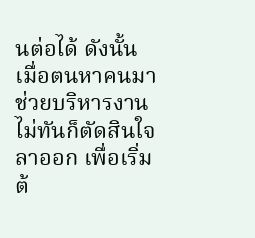นต่อได้ ดังนั้นเมื่อตนหาคนมาช่วยบริหารงานไม่ทันก็ตัดสินใจลาออก เพื่อเริ่มต้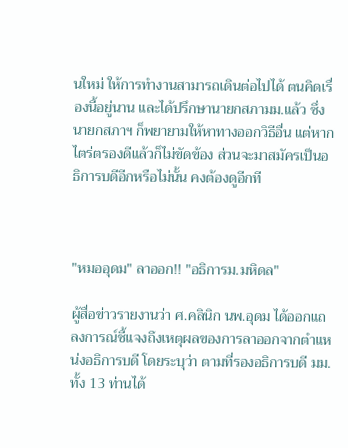นใหม่ ให้การทำงานสามารถเดินต่อไปได้ ตนคิดเรื่องนี้อยู่นาน และได้ปรึกษานายกสภามม.แล้ว ซึ่งนายกสภาฯ ก็พยายามให้หาทางออกวิธีอื่น แต่หากไตร่ตรองดีแล้วก็ไม่ขัดข้อง ส่วนจะมาสมัครเป็นอธิการบดีอีกหรือไม่นั้น คงต้องดูอีกที



"หมออุดม" ลาออก!! "อธิการม.มหิดล"

ผู้สื่อข่าวรายงานว่า ศ.คลินิก นพ.อุดม ได้ออกแถลงการณ์ชี้แจงถึงเหตุผลของการลาออกจากตำแหน่งอธิการบดี โดยระบุว่า ตามที่รองอธิการบดี มม. ทั้ง 13 ท่านได้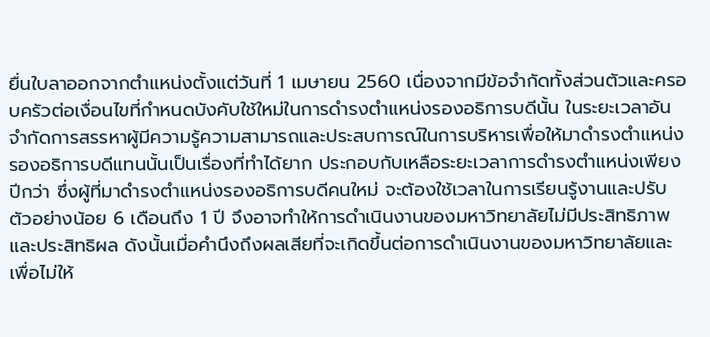ยื่นใบลาออกจากตำแหน่งตั้งแต่วันที่ 1 เมษายน 2560 เนื่องจากมีข้อจำกัดทั้งส่วนตัวและครอบครัวต่อเงื่อนไขที่กำหนดบังคับใช้ใหม่ในการดำรงตำแหน่งรองอธิการบดีนั้น ในระยะเวลาอันจำกัดการสรรหาผู้มีความรู้ความสามารถและประสบการณ์ในการบริหารเพื่อให้มาดำรงตำแหน่งรองอธิการบดีแทนนั้นเป็นเรื่องที่ทำได้ยาก ประกอบกับเหลือระยะเวลาการดำรงตำแหน่งเพียงปีกว่า ซึ่งผู้ที่มาดำรงตำแหน่งรองอธิการบดีคนใหม่ จะต้องใช้เวลาในการเรียนรู้งานและปรับตัวอย่างน้อย 6 เดือนถึง 1 ปี จึงอาจทำให้การดำเนินงานของมหาวิทยาลัยไม่มีประสิทธิภาพและประสิทธิผล ดังนั้นเมื่อคำนึงถึงผลเสียที่จะเกิดขึ้นต่อการดำเนินงานของมหาวิทยาลัยและเพื่อไม่ให้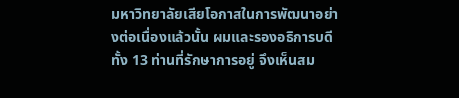มหาวิทยาลัยเสียโอกาสในการพัฒนาอย่างต่อเนื่องแล้วนั้น ผมและรองอธิการบดีทั้ง 13 ท่านที่รักษาการอยู่ จึงเห็นสม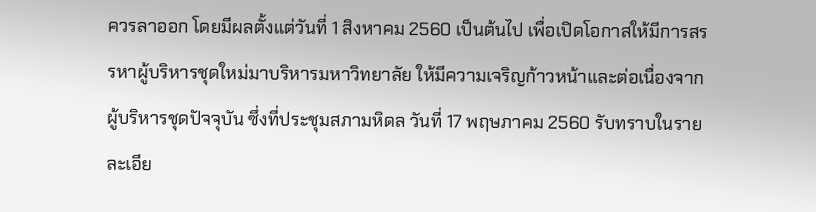ควรลาออก โดยมีผลตั้งแต่วันที่ 1 สิงหาคม 2560 เป็นต้นไป เพื่อเปิดโอกาสให้มีการสรรหาผู้บริหารชุดใหม่มาบริหารมหาวิทยาลัย ให้มีความเจริญก้าวหน้าและต่อเนื่องจากผู้บริหารชุดปัจจุบัน ซึ่งที่ประชุมสภามหิดล วันที่ 17 พฤษภาคม 2560 รับทราบในรายละเอีย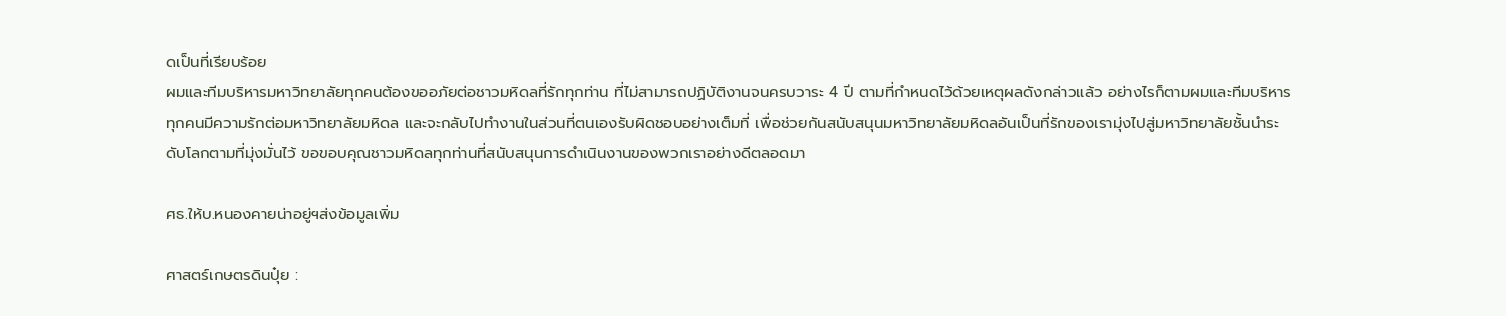ดเป็นที่เรียบร้อย
ผมและทีมบริหารมหาวิทยาลัยทุกคนต้องขออภัยต่อชาวมหิดลที่รักทุกท่าน ที่ไม่สามารถปฏิบัติงานจนครบวาระ 4 ปี ตามที่กำหนดไว้ด้วยเหตุผลดังกล่าวแล้ว อย่างไรก็ตามผมและทีมบริหารทุกคนมีความรักต่อมหาวิทยาลัยมหิดล และจะกลับไปทำงานในส่วนที่ตนเองรับผิดชอบอย่างเต็มที่ เพื่อช่วยกันสนับสนุนมหาวิทยาลัยมหิดลอันเป็นที่รักของเรามุ่งไปสู่มหาวิทยาลัยชั้นนำระดับโลกตามที่มุ่งมั่นไว้ ขอขอบคุณชาวมหิดลทุกท่านที่สนับสนุนการดำเนินงานของพวกเราอย่างดีตลอดมา

ศธ.ให้บ.หนองคายน่าอยู่ฯส่งข้อมูลเพิ่ม

ศาสตร์เกษตรดินปุ๋ย :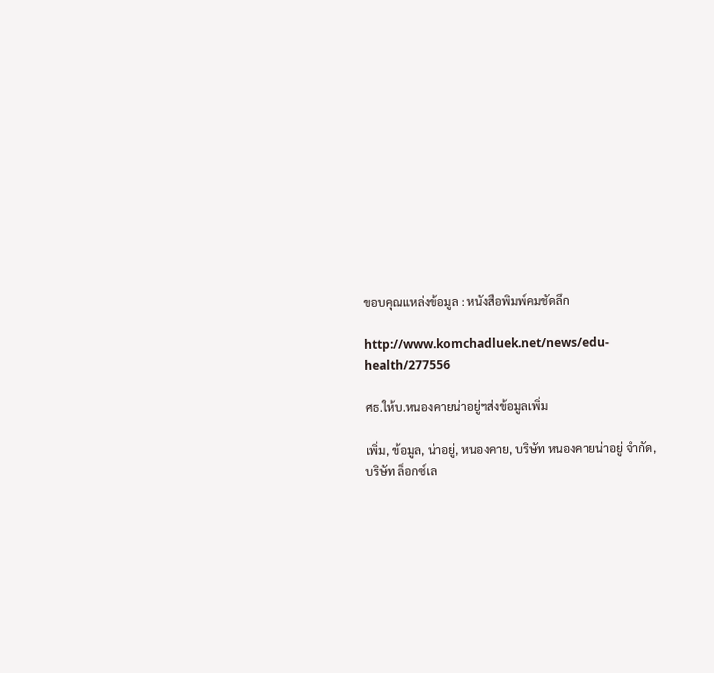ขอบคุณแหล่งข้อมูล : หนังสือพิมพ์คมชัดลึก

http://www.komchadluek.net/news/edu-health/277556

ศธ.ให้บ.หนองคายน่าอยู่ฯส่งข้อมูลเพิ่ม

เพิ่ม, ข้อมูล, น่าอยู่, หนองคาย, บริษัท หนองคายน่าอยู่ จำกัด, บริษัท ล็อกซ์เล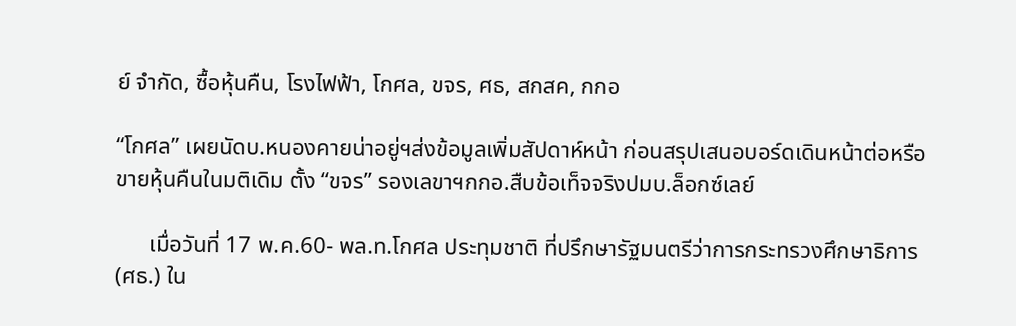ย์ จำกัด, ซื้อหุ้นคืน, โรงไฟฟ้า, โกศล, ขจร, ศธ, สกสค, กกอ

“โกศล” เผยนัดบ.หนองคายน่าอยู่ฯส่งข้อมูลเพิ่มสัปดาห์หน้า ก่อนสรุปเสนอบอร์ดเดินหน้าต่อหรือขายหุ้นคืนในมติเดิม ตั้ง “ขจร” รองเลขาฯกกอ.สืบข้อเท็จจริงปมบ.ล็อกซ์เลย์

      เมื่อวันที่ 17 พ.ค.60- พล.ท.โกศล ประทุมชาติ ที่ปรึกษารัฐมนตรีว่าการกระทรวงศึกษาธิการ (ศธ.) ใน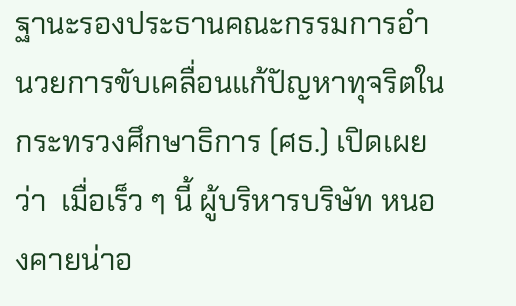ฐานะรองประธานคณะกรรมการอำนวยการขับเคลื่อนแก้ปัญหาทุจริตในกระทรวงศึกษาธิการ (ศธ.) เปิดเผยว่า  เมื่อเร็ว ๆ นี้ ผู้บริหารบริษัท หนองคายน่าอ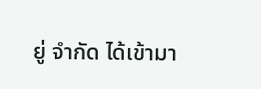ยู่ จำกัด ได้เข้ามา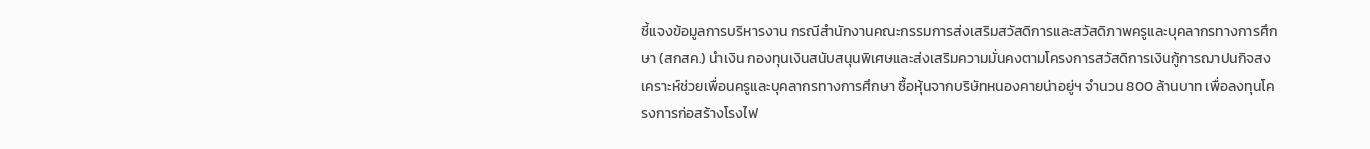ชี้แจงข้อมูลการบริหารงาน กรณีสำนักงานคณะกรรมการส่งเสริมสวัสดิการและสวัสดิภาพครูและบุคลากรทางการศึกษา (สกสค.) นำเงิน กองทุนเงินสนับสนุนพิเศษและส่งเสริมความมั่นคงตามโครงการสวัสดิการเงินกู้การฌาปนกิจสงเคราะห์ช่วยเพื่อนครูและบุคลากรทางการศึกษา ซื้อหุ้นจากบริษัทหนองคายน่าอยู่ฯ จำนวน 800 ล้านบาท เพื่อลงทุนโครงการก่อสร้างโรงไฟ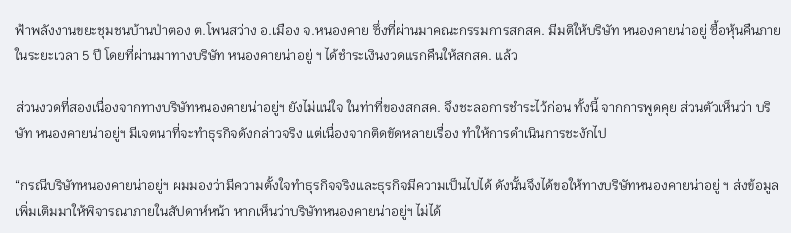ฟ้าพลังงานขยะชุมชนบ้านป่าตอง ต.โพนสว่าง อ.เมือง จ.หนองคาย ซึ่งที่ผ่านมาคณะกรรมการสกสค. มีมติให้บริษัท หนองคายน่าอยู่ ซื้อหุ้นคืนภายในระยะเวลา 5 ปี โดยที่ผ่านมาทางบริษัท หนองคายน่าอยู่ ฯ ได้ชำระเงินงวดแรกคืนให้สกสค. แล้ว

ส่วนงวดที่สองเนื่องจากทางบริษัทหนองคายน่าอยู่ฯ ยังไม่แน่ใจ ในท่าที่ของสกสค. จึงชะลอการชำระไว้ก่อน ทั้งนี้ จากการพูดคุย ส่วนตัวเห็นว่า บริษัท หนองคายน่าอยู่ฯ มีเจตนาที่จะทำธุรกิจดังกล่าวจริง แต่เนื่องจากติดขัดหลายเรื่อง ทำให้การดำเนินการชะงักไป

“กรณีบริษัทหนองคายน่าอยู่ฯ ผมมองว่ามีความตั้งใจทำธุรกิจจริงและธุรกิจมีความเป็นไปได้ ดังนั้นจึงได้ขอให้ทางบริษัทหนองคายน่าอยู่ ฯ ส่งข้อมูลเพิ่มเติมมาให้พิจารณาภายในสัปดาห์หน้า หากเห็นว่าบริษัทหนองคายน่าอยู่ฯ ไม่ได้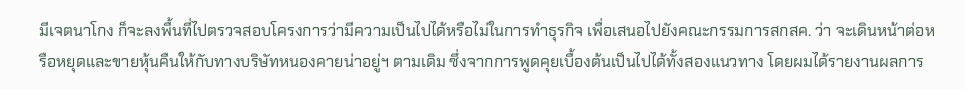มีเจตนาโกง ก็จะลงพื้นที่ไปตรวจสอบโครงการว่ามีความเป็นไปได้หรือไม่ในการทำธุรกิจ เพื่อเสนอไปยังคณะกรรมการสกสค. ว่า จะเดินหน้าต่อหรือหยุดและขายหุ้นคืนให้กับทางบริษัทหนองคายน่าอยู่ฯ ตามเดิม ซึ่งจากการพูดคุยเบื้องต้นเป็นไปได้ทั้งสองแนวทาง โดยผมได้รายงานผลการ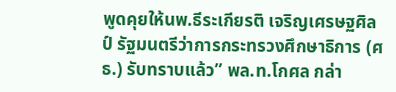พูดคุยให้นพ.ธีระเกียรติ เจริญเศรษฐศิลป์ รัฐมนตรีว่าการกระทรวงศึกษาธิการ (ศธ.) รับทราบแล้ว” พล.ท.โกศล กล่า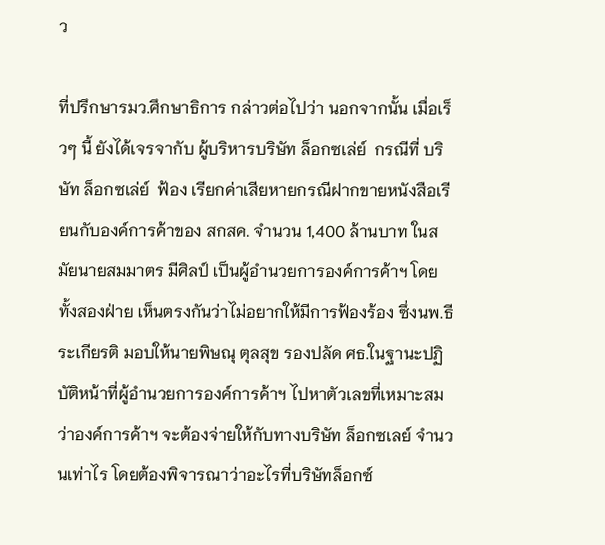ว

ที่ปรึกษารมว.ศึกษาธิการ กล่าวต่อไปว่า นอกจากนั้น เมื่อเร็วๆ นี้ ยังได้เจรจากับ ผู้บริหารบริษัท ล็อกซเล่ย์  กรณีที่ บริษัท ล็อกซเล่ย์  ฟ้อง เรียกค่าเสียหายกรณีฝากขายหนังสือเรียนกับองค์การค้าของ สกสค. จำนวน 1,400 ล้านบาท ในสมัยนายสมมาตร มีศิลป์ เป็นผู้อำนวยการองค์การค้าฯ โดยทั้งสองฝ่าย เห็นตรงกันว่าไม่อยากให้มีการฟ้องร้อง ซึ่งนพ.ธีระเกียรติ มอบให้นายพิษณุ ตุลสุข รองปลัด ศธ.ในฐานะปฏิบัติหน้าที่ผู้อำนวยการองค์การค้าฯ ไปหาตัวเลขที่เหมาะสม ว่าองค์การค้าฯ จะต้องจ่ายให้กับทางบริษัท ล็อกซเลย์ จำนวนเท่าไร โดยต้องพิจารณาว่าอะไรที่บริษัทล็อกซ์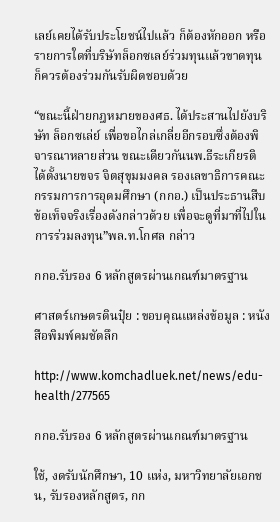เลย์เคยได้รับประโยชน์ไปแล้ว ก็ต้องหักออก หรือรายการใดที่บริษัทล็อกซเลย์ร่วมทุนแล้วขาดทุน ก็ควรต้องร่วมกันรับผิดชอบด้วย

“ขณะนี้ฝ่ายกฎหมายของศธ. ได้ประสานไปยังบริษัท ล็อกซเล่ย์ เพื่อขอไกล่เกลี่ยอีกรอบซึ่งต้องพิจารณาหลายส่วน ขณะเดียวกันนพ.ธีระเกียรติ ได้ตั้งนายขจร จิตสุขุมมงคล รองเลขาธิการคณะกรรมการการอุดมศึกษา (กกอ.) เป็นประธานสืบข้อเท็จจริงเรื่องดังกล่าวด้วย เพื่อจะดูที่มาที่ไปในการร่วมลงทุน”พล.ท.โกศล กล่าว

กกอ.รับรอง 6 หลักสูตรผ่านเกณฑ์มาตรฐาน

ศาสตร์เกษตรดินปุ๋ย : ขอบคุณแหล่งข้อมูล : หนังสือพิมพ์คมชัดลึก

http://www.komchadluek.net/news/edu-health/277565

กกอ.รับรอง 6 หลักสูตรผ่านเกณฑ์มาตรฐาน

ใช้, งดรับนักศึกษา, 10 แห่ง, มหาวิทยาลัยเอกชน, รับรองหลักสูตร, กก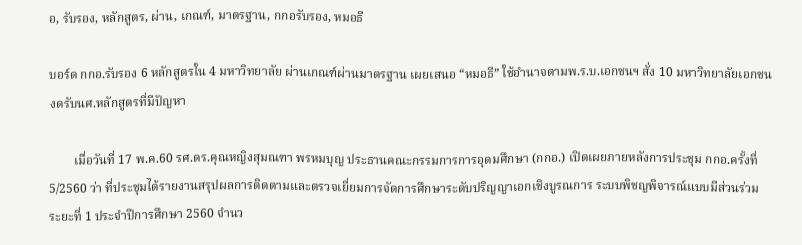อ, รับรอง, หลักสูตร, ผ่าน, เกณฑ์, มาตรฐาน, กกอรับรอง, หมอธี

บอร์ด กกอ.รับรอง 6 หลักสูตรใน 4 มหาวิทยาลัย ผ่านเกณฑ์ผ่านมาตรฐาน เผยเสนอ “หมอธี” ใช้อำนาจตามพ.ร.บ.เอกชนฯ สั่ง 10 มหาวิทยาลัยเอกชนงดรับนศ.หลักสูตรที่มีปัญหา

        เมื่อวันที่ 17 พ.ค.60 รศ.ดร.คุณหญิงสุมณฑา พรหมบุญ ประธานคณะกรรมการการอุดมศึกษา (กกอ.) เปิดเผยภายหลังการประชุม กกอ.ครั้งที่ 5/2560 ว่า ที่ประชุมได้รายงานสรุปผลการติดตามและตรวจเยี่ยมการจัดการศึกษาระดับปริญญาเอกเชิงบูรณการ ระบบพิชญพิจารณ์แบบมีส่วนร่วม ระยะที่ 1 ประจำปีการศึกษา 2560 จำนว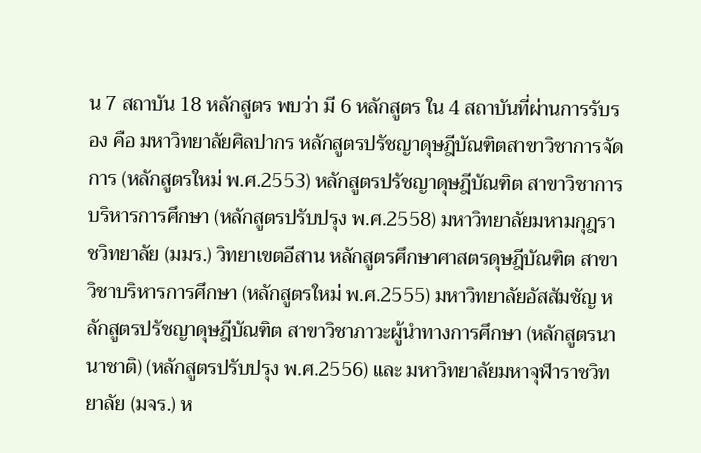น 7 สถาบัน 18 หลักสูตร พบว่า มี 6 หลักสูตร ใน 4 สถาบันที่ผ่านการรับรอง คือ มหาวิทยาลัยศิลปากร หลักสูตรปรัชญาดุษฎีบัณฑิตสาขาวิชาการจัดการ (หลักสูตรใหม่ พ.ศ.2553) หลักสูตรปรัชญาดุษฎีบัณฑิต สาขาวิชาการบริหารการศึกษา (หลักสูตรปรับปรุง พ.ศ.2558) มหาวิทยาลัยมหามกุฎราชวิทยาลัย (มมร.) วิทยาเขตอีสาน หลักสูตรศึกษาศาสตรดุษฎีบัณฑิต สาขาวิชาบริหารการศึกษา (หลักสูตรใหม่ พ.ศ.2555) มหาวิทยาลัยอัสสัมชัญ หลักสูตรปรัชญาดุษฎีบัณฑิต สาขาวิชาภาวะผู้นำทางการศึกษา (หลักสูตรนานาชาติ) (หลักสูตรปรับปรุง พ.ศ.2556) และ มหาวิทยาลัยมหาจุฬาราชวิทยาลัย (มจร.) ห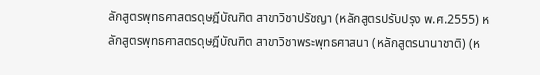ลักสูตรพุทธศาสตรดุษฎีบัณฑิต สาขาวิชาปรัชญา (หลักสูตรปรับปรุง พ.ศ.2555) หลักสูตรพุทธศาสตรดุษฎีบัณฑิต สาขาวิชาพระพุทธศาสนา (หลักสูตรนานาชาติ) (ห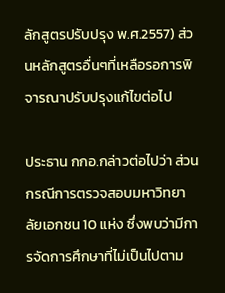ลักสูตรปรับปรุง พ.ศ.2557) ส่วนหลักสูตรอื่นๆที่เหลือรอการพิจารณาปรับปรุงแก้ไขต่อไป

ประธาน กกอ.กล่าวต่อไปว่า ส่วนกรณีการตรวจสอบมหาวิทยาลัยเอกชน 10 แห่ง ซึ่งพบว่ามีการจัดการศึกษาที่ไม่เป็นไปตาม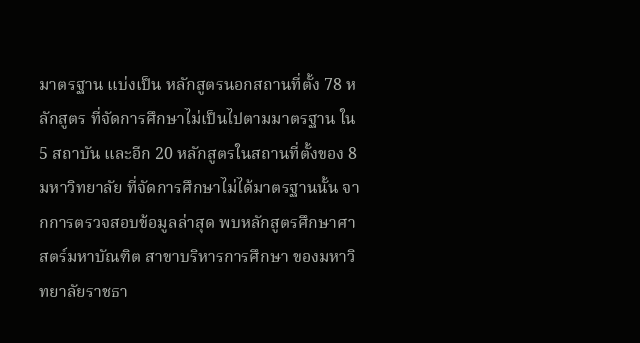มาตรฐาน แบ่งเป็น หลักสูตรนอกสถานที่ตั้ง 78 หลักสูตร ที่จัดการศึกษาไม่เป็นไปตามมาตรฐาน ใน 5 สถาบัน และอีก 20 หลักสูตรในสถานที่ตั้งของ 8 มหาวิทยาลัย ที่จัดการศึกษาไม่ได้มาตรฐานนั้น จากการตรวจสอบข้อมูลล่าสุด พบหลักสูตรศึกษาศาสตร์มหาบัณฑิต สาขาบริหารการศึกษา ของมหาวิทยาลัยราชธา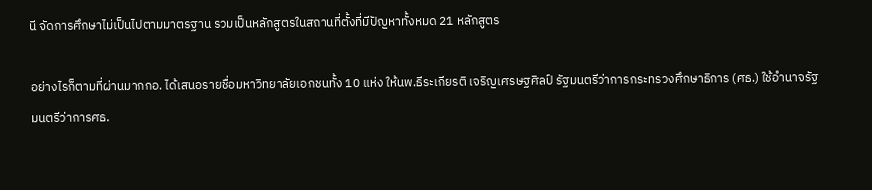นี จัดการศึกษาไม่เป็นไปตามมาตรฐาน รวมเป็นหลักสูตรในสถานที่ตั้งที่มีปัญหาทั้งหมด 21 หลักสูตร

อย่างไรก็ตามที่ผ่านมากกอ. ได้เสนอรายชื่อมหาวิทยาลัยเอกชนทั้ง 10 แห่ง ให้นพ.ธีระเกียรติ เจริญเศรษฐศิลป์ รัฐมนตรีว่าการกระทรวงศึกษาธิการ (ศธ.) ใช้อำนาจรัฐมนตรีว่าการศธ.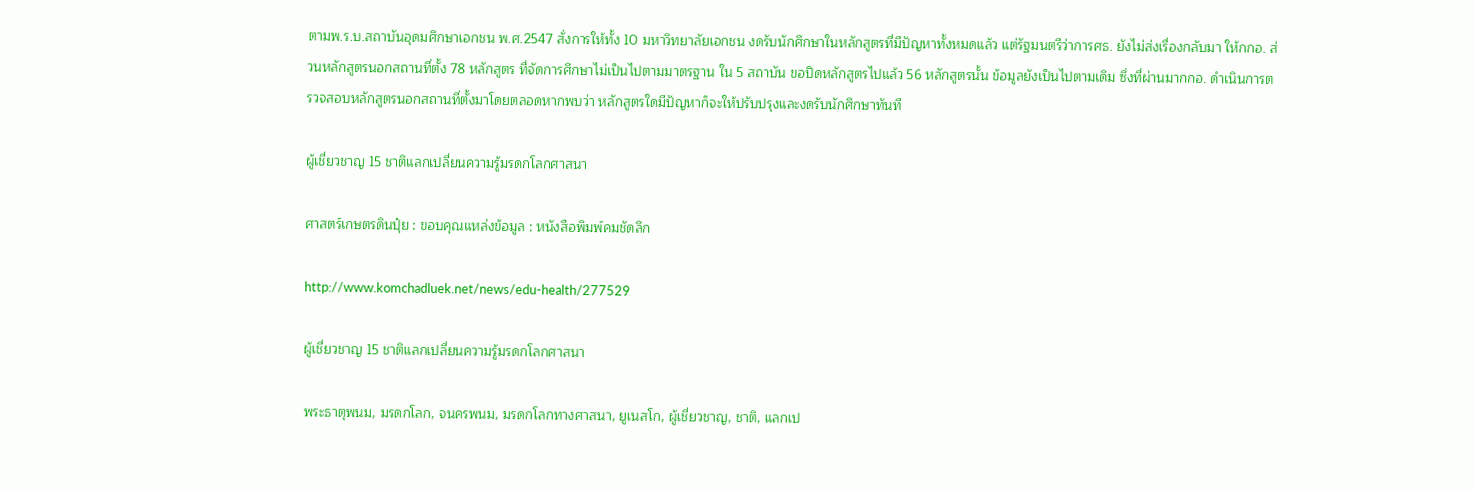ตามพ.ร.บ.สถาบันอุดมศึกษาเอกชน พ.ศ.2547 สั่งการให้ทั้ง 10 มหาวิทยาลัยเอกชน งดรับนักศึกษาในหลักสูตรที่มีปัญหาทั้งหมดแล้ว แต่รัฐมนตรีว่าการศธ. ยังไม่ส่งเรื่องกลับมา ให้กกอ. ส่วนหลักสูตรนอกสถานที่ตั้ง 78 หลักสูตร ที่จัดการศึกษาไม่เป็นไปตามมาตรฐาน ใน 5 สถาบัน ขอปิดหลักสูตรไปแล้ว 56 หลักสูตรนั้น ข้อมูลยังเป็นไปตามเดิม ซึ่งที่ผ่านมากกอ. ดำเนินการตรวจสอบหลักสูตรนอกสถานที่ตั้งมาโดยตลอดหากพบว่า หลักสูตรใดมีปัญหาก็จะให้ปรับปรุงและงดรับนักศึกษาทันที

ผู้เชี่ยวชาญ 15 ชาติแลกเปลี่ยนความรู้มรดกโลกศาสนา

ศาสตร์เกษตรดินปุ๋ย : ขอบคุณแหล่งข้อมูล : หนังสือพิมพ์คมชัดลึก

http://www.komchadluek.net/news/edu-health/277529

ผู้เชี่ยวชาญ 15 ชาติแลกเปลี่ยนความรู้มรดกโลกศาสนา

พระธาตุพนม, มรดกโลก, จนครพนม, มรดกโลกทางศาสนา, ยูเนสโก, ผู้เชี่ยวชาญ, ชาติ, แลกเป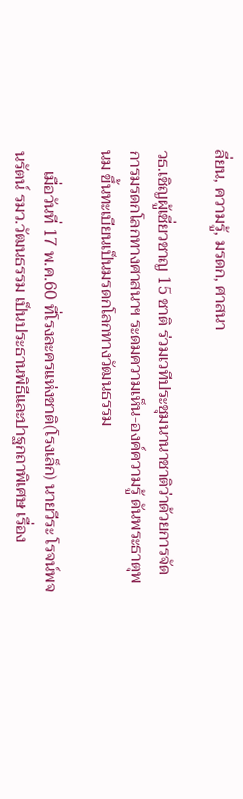ลี่ยน, ความรู้, มรดก, ศาสนา

วธ.เชิญผู้เชี่ยวชาญ 15 ชาติ ร่วมเวทีประชุมนานาชาติว่าด้วยการจัดการมรดกโลกทางศาสนาฯ ระดมความเห็น-องค์ความรู้ ดันพระธาตุพนม ขึ้นทะเบียนเป็นมรดกโลกทางวัฒนธรรม

     เมื่อวันที่ 17 พ.ค.60 ที่โรงละครแห่งชาติ(โรงเล็ก) นายวีระ โรจน์พจนรัตน์ รมว.วัฒนธรรม เป็นประธานพิธีและปาฐกถาพิเศษ เรื่อง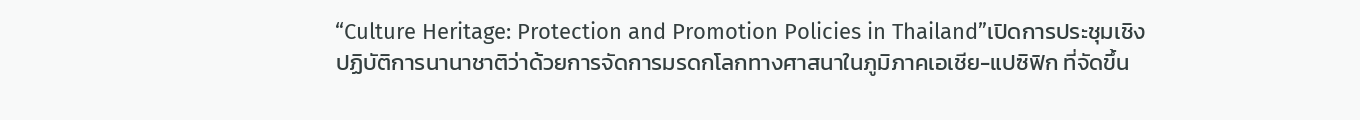“Culture Heritage: Protection and Promotion Policies in Thailand”เปิดการประชุมเชิงปฏิบัติการนานาชาติว่าด้วยการจัดการมรดกโลกทางศาสนาในภูมิภาคเอเชีย-แปซิฟิก ที่จัดขึ้น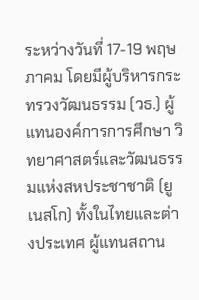ระหว่างวันที่ 17-19 พฤษภาคม โดยมีผู้บริหารกระทรวงวัฒนธรรม (วธ.) ผู้แทนองค์การการศึกษา วิทยาศาสตร์และวัฒนธรรมแห่งสหประชาชาติ (ยูเนสโก) ทั้งในไทยและต่างประเทศ ผู้แทนสถาน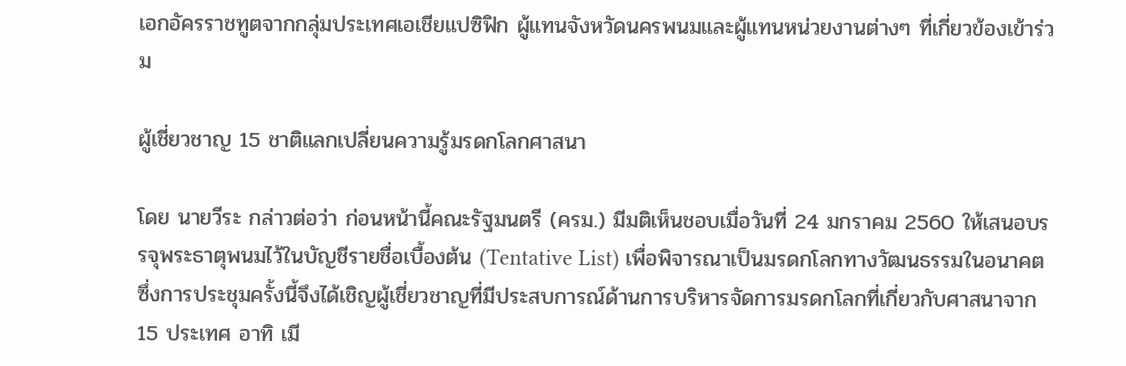เอกอัครราชทูตจากกลุ่มประเทศเอเชียแปซิฟิก ผู้แทนจังหวัดนครพนมและผู้แทนหน่วยงานต่างๆ ที่เกี่ยวข้องเข้าร่วม

ผู้เชี่ยวชาญ 15 ชาติแลกเปลี่ยนความรู้มรดกโลกศาสนา

โดย นายวีระ กล่าวต่อว่า ก่อนหน้านี้คณะรัฐมนตรี (ครม.) มีมติเห็นชอบเมื่อวันที่ 24 มกราคม 2560 ให้เสนอบรรจุพระธาตุพนมไว้ในบัญชีรายชื่อเบื้องต้น (Tentative List) เพื่อพิจารณาเป็นมรดกโลกทางวัฒนธรรมในอนาคต ซึ่งการประชุมครั้งนี้จึงได้เชิญผู้เชี่ยวชาญที่มีประสบการณ์ด้านการบริหารจัดการมรดกโลกที่เกี่ยวกับศาสนาจาก 15 ประเทศ อาทิ เมี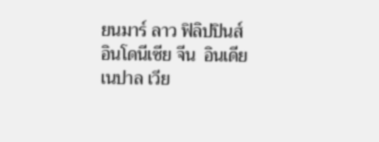ยนมาร์ ลาว ฟิลิปปินส์  อินโดนีเซีย จีน  อินเดีย เนปาล เวีย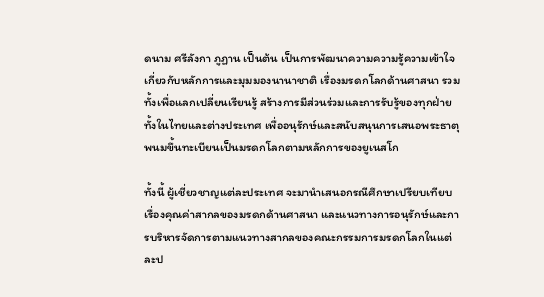ดนาม ศรีลังกา ภูฏาน เป็นต้น เป็นการพัฒนาความความรู้ความเข้าใจเกี่ยวกับหลักการและมุมมองนานาชาติ เรื่องมรดกโลกด้านศาสนา รวมทั้งเพื่อแลกเปลี่ยนเรียนรู้ สร้างการมีส่วนร่วมและการรับรู้ของทุกฝ่ายทั้งในไทยและต่างประเทศ เพื่ออนุรักษ์และสนับสนุนการเสนอพระธาตุพนมขึ้นทะเบียนเป็นมรดกโลกตามหลักการของยูเนสโก

ทั้งนี้ ผู้เชี่ยวชาญแต่ละประเทศ จะมานำเสนอกรณีศึกษาเปรียบเทียบเรื่องคุณค่าสากลของมรดกด้านศาสนา และแนวทางการอนุรักษ์และการบริหารจัดการตามแนวทางสากลของคณะกรรมการมรดกโลกในแต่ละป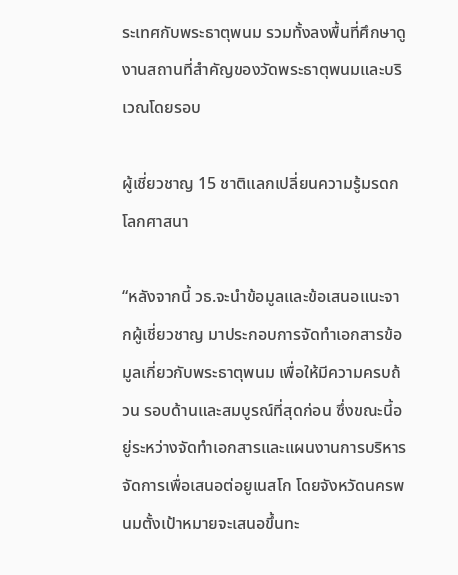ระเทศกับพระธาตุพนม รวมทั้งลงพื้นที่ศึกษาดูงานสถานที่สำคัญของวัดพระธาตุพนมและบริเวณโดยรอบ

ผู้เชี่ยวชาญ 15 ชาติแลกเปลี่ยนความรู้มรดกโลกศาสนา

“หลังจากนี้ วธ.จะนำข้อมูลและข้อเสนอแนะจากผู้เชี่ยวชาญ มาประกอบการจัดทำเอกสารข้อมูลเกี่ยวกับพระธาตุพนม เพื่อให้มีความครบถ้วน รอบด้านและสมบูรณ์ที่สุดก่อน ซึ่งขณะนี้อยู่ระหว่างจัดทำเอกสารและแผนงานการบริหารจัดการเพื่อเสนอต่อยูเนสโก โดยจังหวัดนครพนมตั้งเป้าหมายจะเสนอขึ้นทะ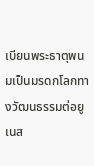เบียนพระธาตุพนมเป็นมรดกโลกทางวัฒนธรรมต่อยูเนส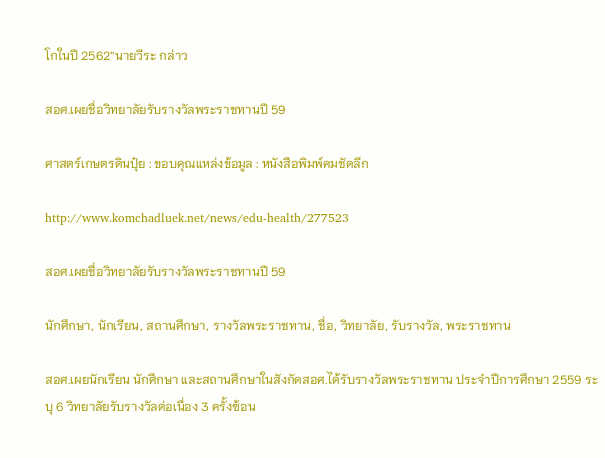โกในปี 2562”นายวีระ กล่าว

สอศ.เผยชื่อวิทยาลัยรับรางวัลพระราชทานปี 59

ศาสตร์เกษตรดินปุ๋ย : ขอบคุณแหล่งข้อมูล : หนังสือพิมพ์คมชัดลึก

http://www.komchadluek.net/news/edu-health/277523

สอศ.เผยชื่อวิทยาลัยรับรางวัลพระราชทานปี 59

นักศึกษา, นักเรียน, สถานศึกษา, รางวัลพระราชทาน, ชื่อ, วิทยาลัย, รับรางวัล, พระราชทาน

สอศ.เผยนักเรียน นักศึกษา และสถานศึกษาในสังกัดสอศ.ได้รับรางวัลพระราชทาน ประจำปีการศึกษา 2559 ระบุ 6 วิทยาลัยรับรางวัลต่อเนื่อง 3 ครั้งซ้อน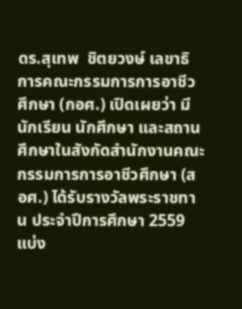ดร.สุเทพ  ชิตยวงษ์ เลขาธิการคณะกรรมการการอาชีวศึกษา (กอศ.) เปิดเผยว่า มีนักเรียน นักศึกษา และสถานศึกษาในสังกัดสำนักงานคณะกรรมการการอาชีวศึกษา (สอศ.) ได้รับรางวัลพระราชทาน ประจำปีการศึกษา 2559 แบ่ง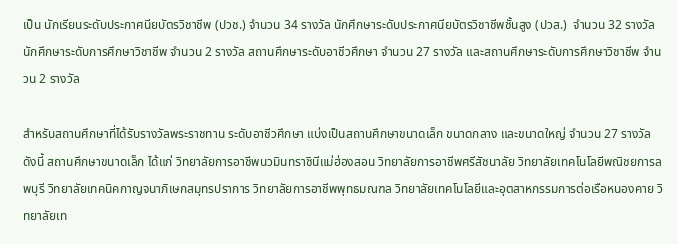เป็น นักเรียนระดับประกาศนียบัตรวิชาชีพ (ปวช.) จำนวน 34 รางวัล นักศึกษาระดับประกาศนียบัตรวิชาชีพชั้นสูง (ปวส.)  จำนวน 32 รางวัล นักศึกษาระดับการศึกษาวิชาชีพ จำนวน 2 รางวัล สถานศึกษาระดับอาชีวศึกษา จำนวน 27 รางวัล และสถานศึกษาระดับการศึกษาวิชาชีพ จำนวน 2 รางวัล

สำหรับสถานศึกษาที่ได้รับรางวัลพระราชทาน ระดับอาชีวศึกษา แบ่งเป็นสถานศึกษาขนาดเล็ก ขนาดกลาง และขนาดใหญ่ จำนวน 27 รางวัล ดังนี้ สถานศึกษาขนาดเล็ก ได้แก่ วิทยาลัยการอาชีพนวมินทราชินีแม่ฮ่องสอน วิทยาลัยการอาชีพศรีสัชนาลัย วิทยาลัยเทคโนโลยีพณิชยการลพบุรี วิทยาลัยเทคนิคกาญจนาภิเษกสมุทรปราการ วิทยาลัยการอาชีพพุทธมณฑล วิทยาลัยเทคโนโลยีและอุตสาหกรรมการต่อเรือหนองคาย วิทยาลัยเท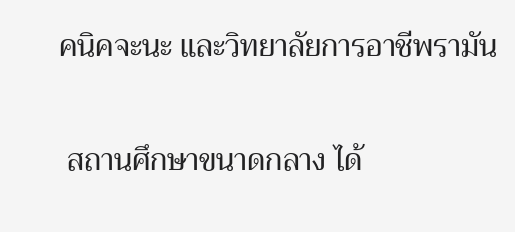คนิคจะนะ และวิทยาลัยการอาชีพรามัน

 สถานศึกษาขนาดกลาง ได้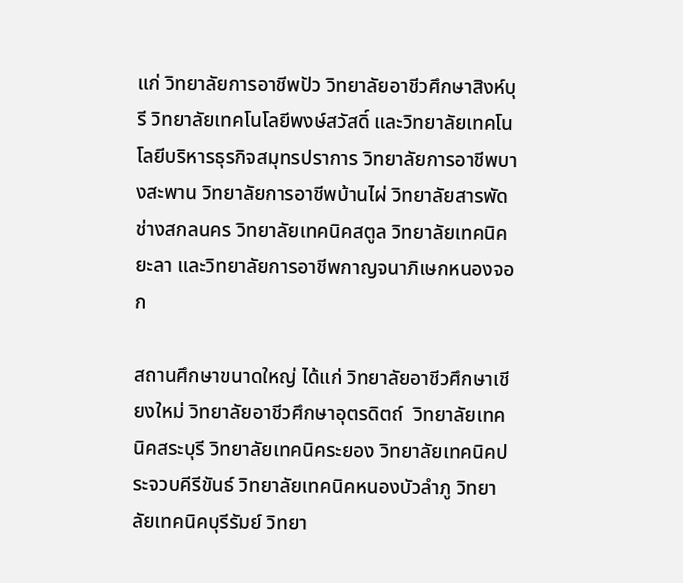แก่ วิทยาลัยการอาชีพปัว วิทยาลัยอาชีวศึกษาสิงห์บุรี วิทยาลัยเทคโนโลยีพงษ์สวัสดิ์ และวิทยาลัยเทคโนโลยีบริหารธุรกิจสมุทรปราการ วิทยาลัยการอาชีพบางสะพาน วิทยาลัยการอาชีพบ้านไผ่ วิทยาลัยสารพัดช่างสกลนคร วิทยาลัยเทคนิคสตูล วิทยาลัยเทคนิคยะลา และวิทยาลัยการอาชีพกาญจนาภิเษกหนองจอก

สถานศึกษาขนาดใหญ่ ได้แก่ วิทยาลัยอาชีวศึกษาเชียงใหม่ วิทยาลัยอาชีวศึกษาอุตรดิตถ์  วิทยาลัยเทคนิคสระบุรี วิทยาลัยเทคนิคระยอง วิทยาลัยเทคนิคประจวบคีรีขันธ์ วิทยาลัยเทคนิคหนองบัวลำภู วิทยาลัยเทคนิคบุรีรัมย์ วิทยา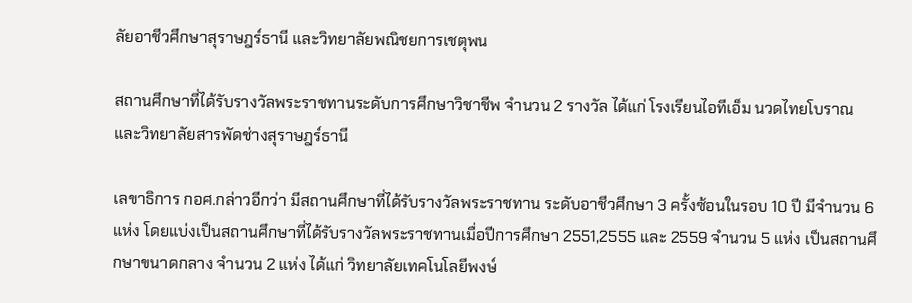ลัยอาชีวศึกษาสุราษฎร์ธานี และวิทยาลัยพณิชยการเชตุพน

สถานศึกษาที่ได้รับรางวัลพระราชทานระดับการศึกษาวิชาชีพ จำนวน 2 รางวัล ได้แก่ โรงเรียนไอทีเอ็ม นวดไทยโบราณ และวิทยาลัยสารพัดช่างสุราษฎร์ธานี

เลขาธิการ กอศ.กล่าวอีกว่า มีสถานศึกษาที่ได้รับรางวัลพระราชทาน ระดับอาชีวศึกษา 3 ครั้งซ้อนในรอบ 10 ปี มีจำนวน 6 แห่ง โดยแบ่งเป็นสถานศึกษาที่ได้รับรางวัลพระราชทานเมื่อปีการศึกษา 2551,2555 และ 2559 จำนวน 5 แห่ง เป็นสถานศึกษาขนาดกลาง จำนวน 2 แห่ง ได้แก่ วิทยาลัยเทคโนโลยีพงษ์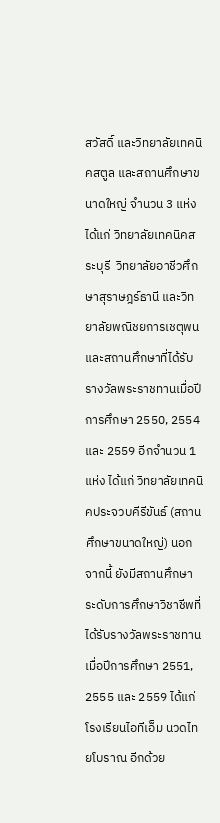สวัสดิ์ และวิทยาลัยเทคนิคสตูล และสถานศึกษาขนาดใหญ่ จำนวน 3 แห่ง ได้แก่ วิทยาลัยเทคนิคสระบุรี  วิทยาลัยอาชีวศึกษาสุราษฎร์ธานี และวิทยาลัยพณิชยการเชตุพน และสถานศึกษาที่ได้รับรางวัลพระราชทานเมื่อปีการศึกษา 2550, 2554 และ 2559 อีกจำนวน 1 แห่ง ได้แก่ วิทยาลัยเทคนิคประจวบคีรีขันธ์ (สถานศึกษาขนาดใหญ่) นอกจากนี้ ยังมีสถานศึกษา ระดับการศึกษาวิชาชีพที่ได้รับรางวัลพระราชทานเมื่อปีการศึกษา 2551, 2555 และ 2559 ได้แก่ โรงเรียนไอทีเอ็ม นวดไทยโบราณ อีกด้วย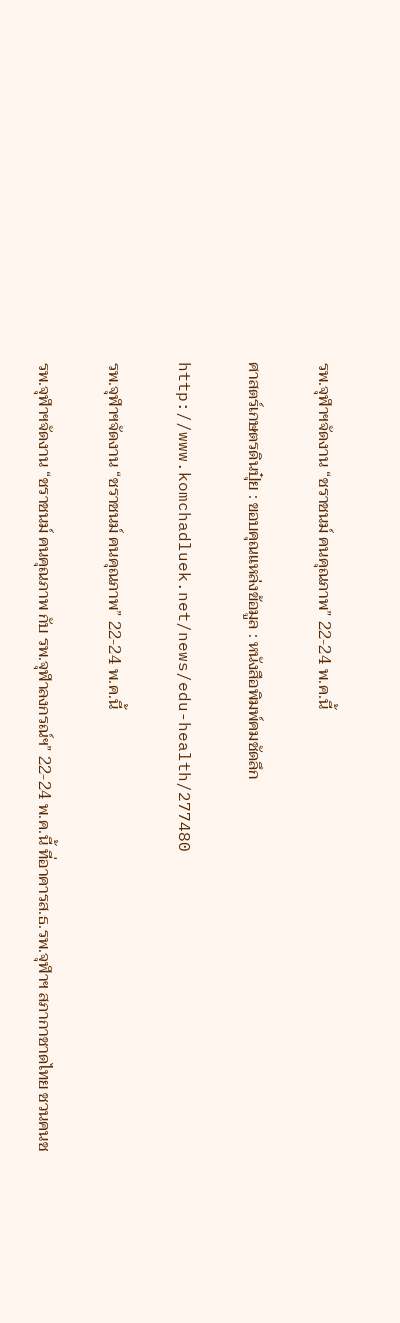รพ.จุฬาฯจัดงาน “ชราชนม์ คนคุณภาพ” 22-24 พ.ค.นี้

ศาสตร์เกษตรดินปุ๋ย : ขอบคุณแหล่งข้อมูล : หนังสือพิมพ์คมชัดลึก

http://www.komchadluek.net/news/edu-health/277480

รพ.จุฬาฯจัดงาน “ชราชนม์ คนคุณภาพ” 22-24 พ.ค.นี้

รพ.จุฬาฯจัดงาน “ชราชนม์ คนคุณภาพ กับ รพ.จุฬาลงกรณ์ฯ” 22-24 พ.ค.นี้ ที่อาคารส.ธ.รพ.จุฬาฯ สภากาชาดไทย ชวนคนช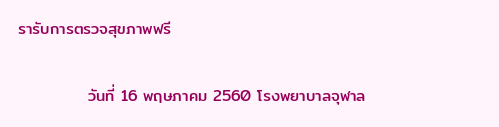รารับการตรวจสุขภาพฟรี

            วันที่ 16 พฤษภาคม 2560 โรงพยาบาลจุฬาล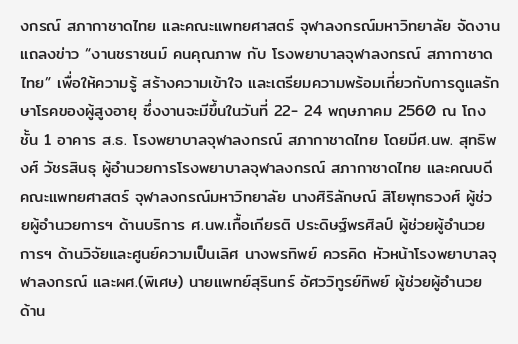งกรณ์ สภากาชาดไทย และคณะแพทยศาสตร์ จุฬาลงกรณ์มหาวิทยาลัย จัดงานแถลงข่าว “งานชราชนม์ คนคุณภาพ กับ โรงพยาบาลจุฬาลงกรณ์ สภากาชาดไทย” เพื่อให้ความรู้ สร้างความเข้าใจ และเตรียมความพร้อมเกี่ยวกับการดูแลรักษาโรคของผู้สูงอายุ ซึ่งงานจะมีขึ้นในวันที่ 22- 24 พฤษภาคม 2560 ณ โถงชั้น 1 อาคาร ส.ธ. โรงพยาบาลจุฬาลงกรณ์ สภากาชาดไทย โดยมีศ.นพ. สุทธิพงศ์ วัชรสินธุ ผู้อำนวยการโรงพยาบาลจุฬาลงกรณ์ สภากาชาดไทย และคณบดีคณะแพทยศาสตร์ จุฬาลงกรณ์มหาวิทยาลัย นางศิริลักษณ์ สิโยพุทธวงศ์ ผู้ช่วยผู้อำนวยการฯ ด้านบริการ ศ.นพ.เกื้อเกียรติ ประดิษฐ์พรศิลป์ ผู้ช่วยผู้อำนวยการฯ ด้านวิจัยและศูนย์ความเป็นเลิศ นางพรทิพย์ ควรคิด หัวหน้าโรงพยาบาลจุฬาลงกรณ์ และผศ.(พิเศษ) นายแพทย์สุรินทร์ อัศววิทูรย์ทิพย์ ผู้ช่วยผู้อำนวย ด้าน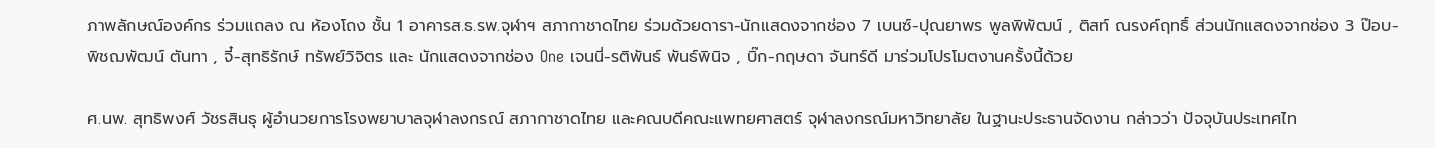ภาพลักษณ์องค์กร ร่วมแถลง ณ ห้องโถง ชั้น 1 อาคารส.ธ.รพ.จุฬาฯ สภากาชาดไทย ร่วมด้วยดารา-นักแสดงจากช่อง 7 เบนซ์-ปุณยาพร พูลพิพัฒน์ , ติสท์ ณรงค์ฤทธิ์ ส่วนนักแสดงจากช่อง 3 ป๊อบ-พิชฌพัฒน์ ตันทา , จี๋-สุทธิรักษ์ ทรัพย์วิจิตร และ นักแสดงจากช่อง One เจนนี่-รติพันธ์ พันธ์พินิจ , บิ๊ก-กฤษดา จันทร์ดี มาร่วมโปรโมตงานครั้งนี้ด้วย

ศ.นพ. สุทธิพงศ์ วัชรสินธุ ผู้อำนวยการโรงพยาบาลจุฬาลงกรณ์ สภากาชาดไทย และคณบดีคณะแพทยศาสตร์ จุฬาลงกรณ์มหาวิทยาลัย ในฐานะประธานจัดงาน กล่าวว่า ปัจจุบันประเทศไท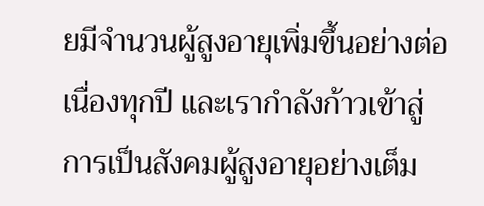ยมีจำนวนผู้สูงอายุเพิ่มขึ้นอย่างต่อเนื่องทุกปี และเรากำลังก้าวเข้าสู่การเป็นสังคมผู้สูงอายุอย่างเต็ม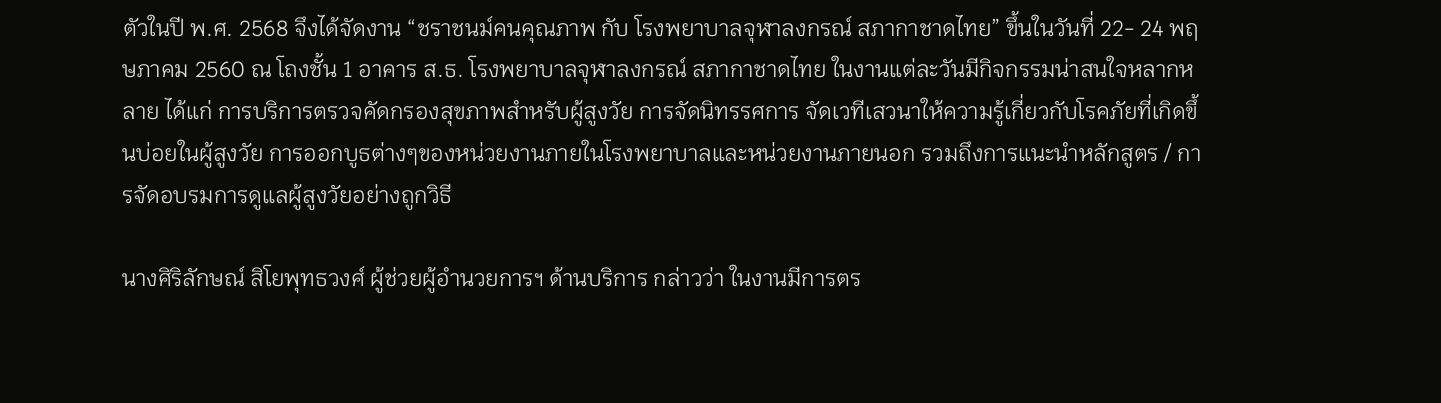ตัวในปี พ.ศ. 2568 จึงได้จัดงาน “ชราชนม์คนคุณภาพ กับ โรงพยาบาลจุฬาลงกรณ์ สภากาชาดไทย” ขึ้นในวันที่ 22- 24 พฤษภาคม 2560 ณ โถงชั้น 1 อาคาร ส.ธ. โรงพยาบาลจุฬาลงกรณ์ สภากาชาดไทย ในงานแต่ละวันมีกิจกรรมน่าสนใจหลากหลาย ได้แก่ การบริการตรวจคัดกรองสุขภาพสำหรับผู้สูงวัย การจัดนิทรรศการ จัดเวทีเสวนาให้ความรู้เกี่ยวกับโรคภัยที่เกิดขึ้นบ่อยในผู้สูงวัย การออกบูธต่างๆของหน่วยงานภายในโรงพยาบาลและหน่วยงานภายนอก รวมถึงการแนะนำหลักสูตร / การจัดอบรมการดูแลผู้สูงวัยอย่างถูกวิธี

นางศิริลักษณ์ สิโยพุทธวงศ์ ผู้ช่วยผู้อำนวยการฯ ด้านบริการ กล่าวว่า ในงานมีการตร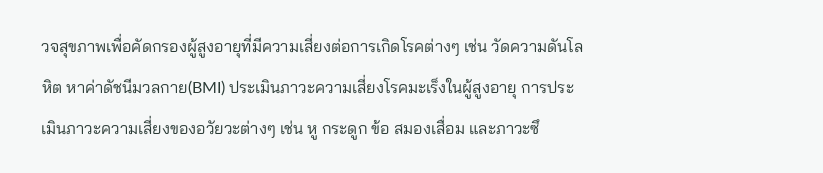วจสุขภาพเพื่อคัดกรองผู้สูงอายุที่มีความเสี่ยงต่อการเกิดโรคต่างๆ เช่น วัดความดันโลหิต หาค่าดัชนีมวลกาย(BMI) ประเมินภาวะความเสี่ยงโรคมะเร็งในผู้สูงอายุ การประเมินภาวะความเสี่ยงของอวัยวะต่างๆ เช่น หู กระดูก ข้อ สมองเสื่อม และภาวะซึ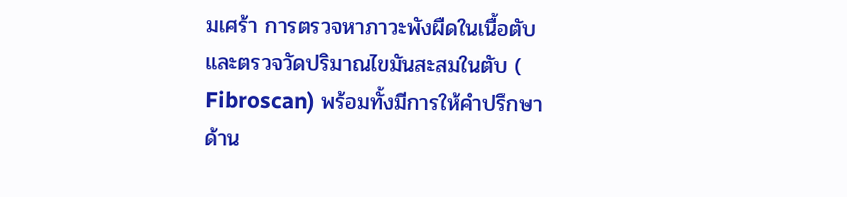มเศร้า การตรวจหาภาวะพังผืดในเนื้อตับ และตรวจวัดปริมาณไขมันสะสมในตับ ( Fibroscan) พร้อมทั้งมีการให้คำปรึกษาด้าน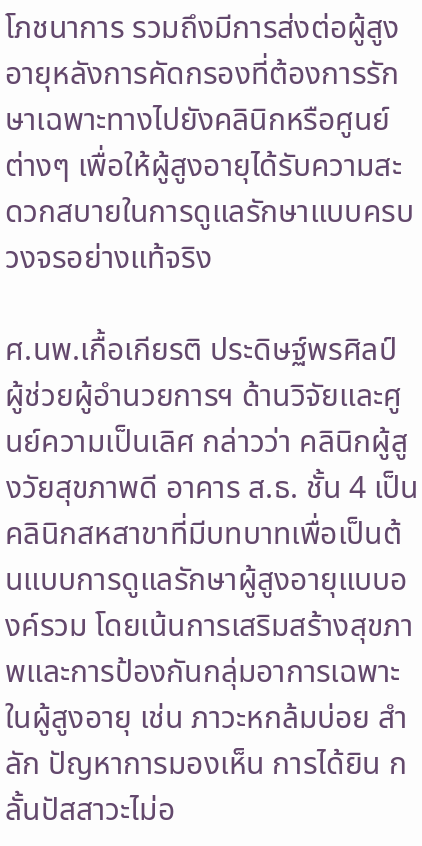โภชนาการ รวมถึงมีการส่งต่อผู้สูงอายุหลังการคัดกรองที่ต้องการรักษาเฉพาะทางไปยังคลินิกหรือศูนย์ต่างๆ เพื่อให้ผู้สูงอายุได้รับความสะดวกสบายในการดูแลรักษาแบบครบวงจรอย่างแท้จริง

ศ.นพ.เกื้อเกียรติ ประดิษฐ์พรศิลป์ ผู้ช่วยผู้อำนวยการฯ ด้านวิจัยและศูนย์ความเป็นเลิศ กล่าวว่า คลินิกผู้สูงวัยสุขภาพดี อาคาร ส.ธ. ชั้น 4 เป็นคลินิกสหสาขาที่มีบทบาทเพื่อเป็นต้นแบบการดูแลรักษาผู้สูงอายุแบบองค์รวม โดยเน้นการเสริมสร้างสุขภาพและการป้องกันกลุ่มอาการเฉพาะในผู้สูงอายุ เช่น ภาวะหกล้มบ่อย สำลัก ปัญหาการมองเห็น การได้ยิน กลั้นปัสสาวะไม่อ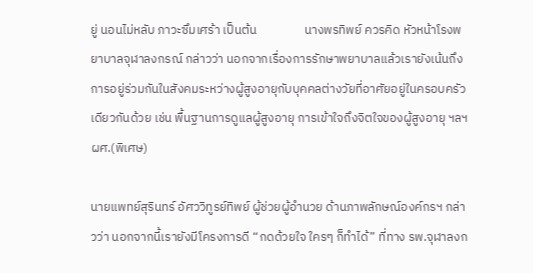ยู่ นอนไม่หลับ ภาวะซึมเศร้า เป็นต้น                 นางพรทิพย์ ควรคิด หัวหน้าโรงพยาบาลจุฬาลงกรณ์ กล่าวว่า นอกจากเรื่องการรักษาพยาบาลแล้วเรายังเน้นถึงการอยู่ร่วมกันในสังคมระหว่างผู้สูงอายุกับบุคคลต่างวัยที่อาศัยอยู่ในครอบครัวเดียวกันด้วย เช่น พื้นฐานการดูแลผู้สูงอายุ การเข้าใจถึงจิตใจของผู้สูงอายุ ฯลฯ ผศ.(พิเศษ)

นายแพทย์สุรินทร์ อัศววิทูรย์ทิพย์ ผู้ช่วยผู้อำนวย ด้านภาพลักษณ์องค์กรฯ กล่าวว่า นอกจากนี้เรายังมีโครงการดี “กดด้วยใจ ใครๆ ก็ทำได้” ที่ทาง รพ.จุฬาลงก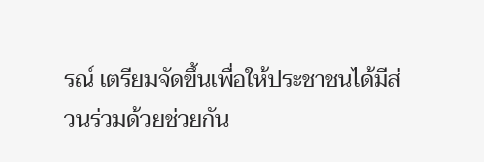รณ์ เตรียมจัดขึ้นเพื่อให้ประชาชนได้มีส่วนร่วมด้วยช่วยกัน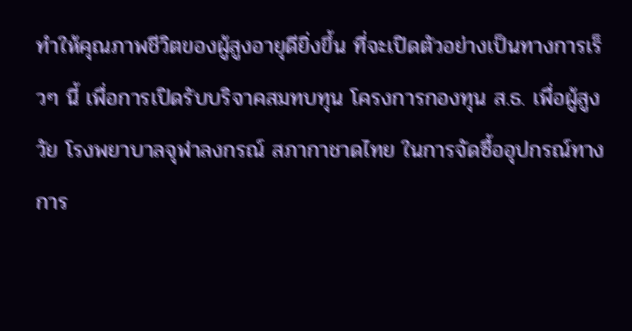ทำให้คุณภาพชีวิตของผู้สูงอายุดียิ่งขึ้น ที่จะเปิดตัวอย่างเป็นทางการเร็วๆ นี้ เพื่อการเปิดรับบริจาคสมทบทุน โครงการกองทุน ส.ธ. เพื่อผู้สูงวัย โรงพยาบาลจุฬาลงกรณ์ สภากาชาดไทย ในการจัดซื้ออุปกรณ์ทางการ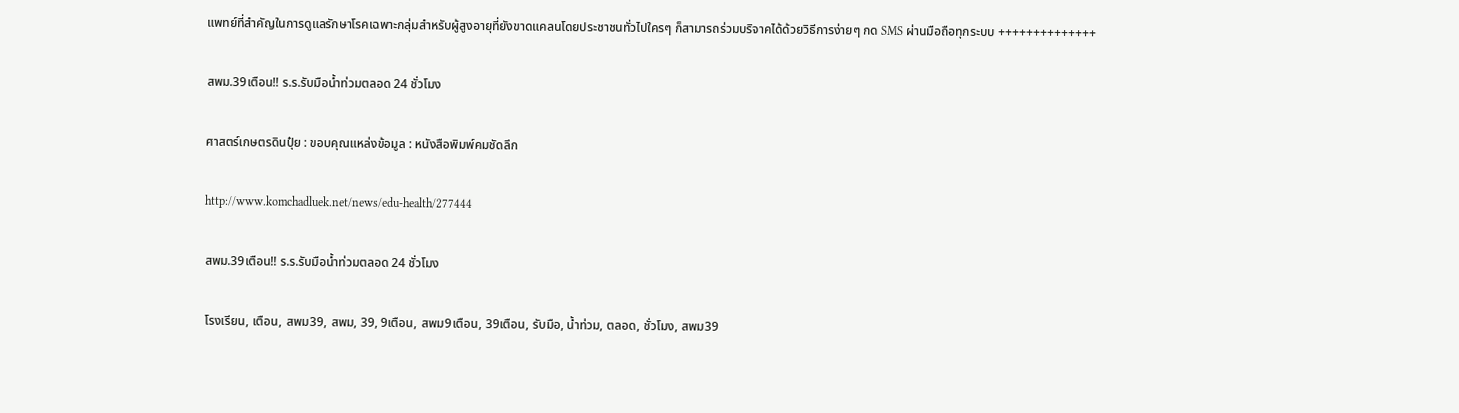แพทย์ที่สำคัญในการดูแลรักษาโรคเฉพาะกลุ่มสำหรับผู้สูงอายุที่ยังขาดแคลนโดยประชาชนทั่วไปใครๆ ก็สามารถร่วมบริจาคได้ด้วยวิธีการง่ายๆ กด SMS ผ่านมือถือทุกระบบ ++++++++++++++

สพม.39เตือน!! ร.ร.รับมือน้ำท่วมตลอด 24 ชั่วโมง

ศาสตร์เกษตรดินปุ๋ย : ขอบคุณแหล่งข้อมูล : หนังสือพิมพ์คมชัดลึก

http://www.komchadluek.net/news/edu-health/277444

สพม.39เตือน!! ร.ร.รับมือน้ำท่วมตลอด 24 ชั่วโมง

โรงเรียน, เตือน, สพม39, สพม, 39, 9เตือน, สพม9เตือน, 39เตือน, รับมือ, น้ำท่วม, ตลอด, ชั่วโมง, สพม39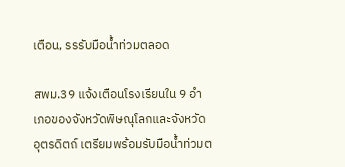เตือน, รรรับมือน้ำท่วมตลอด

สพม.39 แจ้งเตือนโรงเรียนใน 9 อำเภอของจังหวัดพิษณุโลกและจังหวัดอุตรดิตถ์ เตรียมพร้อมรับมือน้ำท่วมต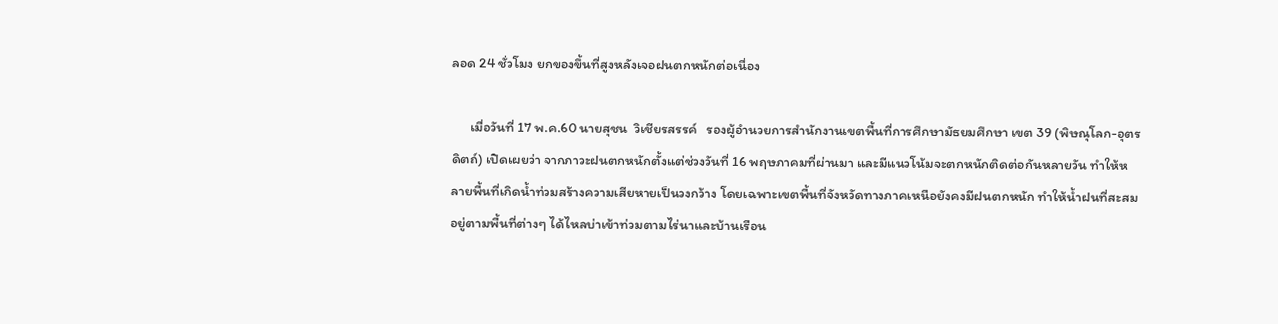ลอด 24 ชั่วโมง ยกของขึ้นที่สูงหลังเจอฝนตกหนักต่อเนื่อง

      เมื่อวันที่ 17 พ.ค.60 นายสุชน  วิเชียรสรรค์   รองผู้อำนวยการสำนักงานเขตพื้นที่การศึกษามัธยมศึกษา เขต 39 (พิษณุโลก-อุตรดิตถ์) เปิดเผยว่า จากภาวะฝนตกหนักตั้งแต่ช่วงวันที่ 16 พฤษภาคมที่ผ่านมา และมีแนวโน้มจะตกหนักติดต่อกันหลายวัน ทำให้หลายพื้นที่เกิดน้ำท่วมสร้างความเสียหายเป็นวงกว้าง โดยเฉพาะเขตพื้นที่จังหวัดทางภาคเหนือยังคงมีฝนตกหนัก ทำให้น้ำฝนที่สะสมอยู่ตามพื้นที่ต่างๆ ได้ไหลบ่าเข้าท่วมตามไร่นาและบ้านเรือน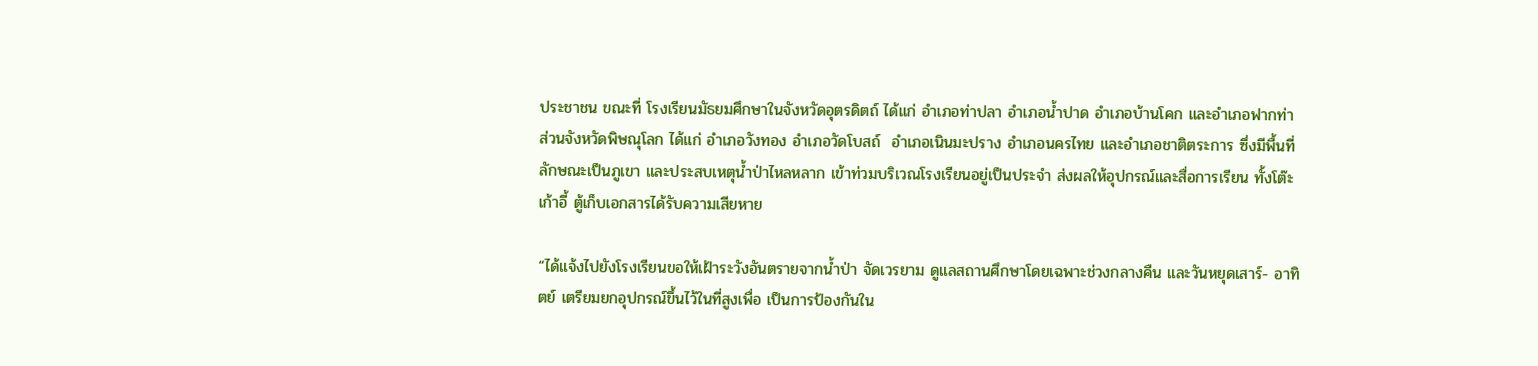ประชาชน ขณะที่ โรงเรียนมัธยมศึกษาในจังหวัดอุตรดิตถ์ ได้แก่ อำเภอท่าปลา อำเภอน้ำปาด อำเภอบ้านโคก และอำเภอฟากท่า ส่วนจังหวัดพิษณุโลก ได้แก่ อำเภอวังทอง อำเภอวัดโบสถ์  อำเภอเนินมะปราง อำเภอนครไทย และอำเภอชาติตระการ ซึ่งมีพื้นที่ลักษณะเป็นภูเขา และประสบเหตุน้ำป่าไหลหลาก เข้าท่วมบริเวณโรงเรียนอยู่เป็นประจำ ส่งผลให้อุปกรณ์และสื่อการเรียน ทั้งโต๊ะ เก้าอี้ ตู้เก็บเอกสารได้รับความเสียหาย

“ได้แจ้งไปยังโรงเรียนขอให้เฝ้าระวังอันตรายจากน้ำป่า จัดเวรยาม ดูแลสถานศึกษาโดยเฉพาะช่วงกลางคืน และวันหยุดเสาร์- อาทิตย์ เตรียมยกอุปกรณ์ขึ้นไว้ในที่สูงเพื่อ เป็นการป้องกันใน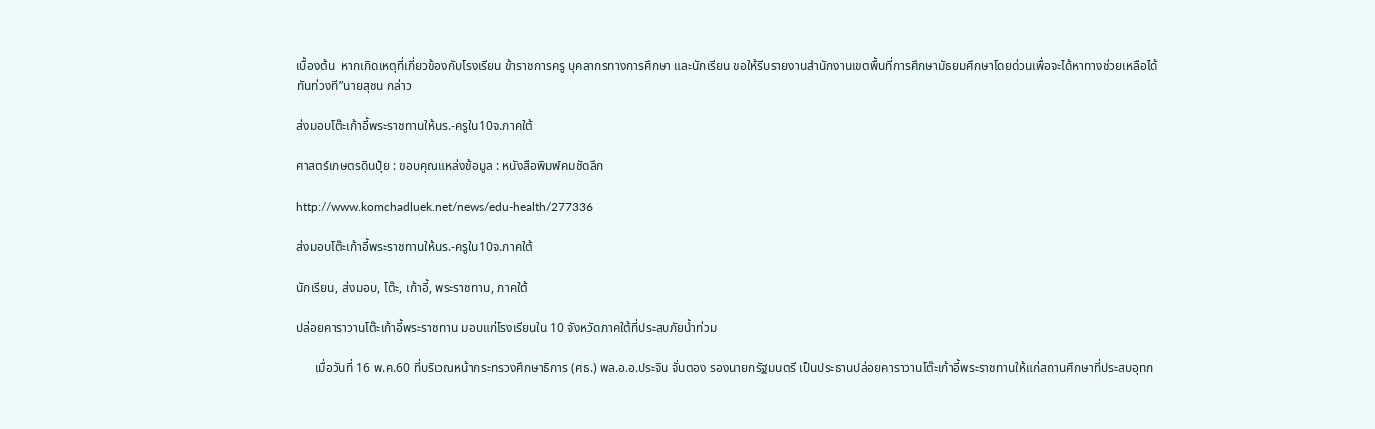เบื้องต้น  หากเกิดเหตุที่เกี่ยวข้องกับโรงเรียน ข้าราชการครู บุคลากรทางการศึกษา และนักเรียน ขอให้รีบรายงานสำนักงานเขตพื้นที่การศึกษามัธยมศึกษาโดยด่วนเพื่อจะได้หาทางช่วยเหลือได้ทันท่วงที”นายสุชน กล่าว

ส่งมอบโต๊ะเก้าอี้พระราชทานให้นร.-ครูใน10จ.ภาคใต้

ศาสตร์เกษตรดินปุ๋ย : ขอบคุณแหล่งข้อมูล : หนังสือพิมพ์คมชัดลึก

http://www.komchadluek.net/news/edu-health/277336

ส่งมอบโต๊ะเก้าอี้พระราชทานให้นร.-ครูใน10จ.ภาคใต้

นักเรียน, ส่งมอบ, โต๊ะ, เก้าอี้, พระราชทาน, ภาคใต้

ปล่อยคาราวานโต๊ะเก้าอี้พระราชทาน มอบแก่โรงเรียนใน 10 จังหวัดภาคใต้ที่ประสบภัยน้ำท่วม

      เมื่อวันที่ 16 พ.ค.60 ที่บริเวณหน้ากระทรวงศึกษาธิการ (ศธ.) พล.อ.อ.ประจิน จั่นตอง รองนายกรัฐมนตรี เป็นประธานปล่อยคาราวานโต๊ะเก้าอี้พระราชทานให้แก่สถานศึกษาที่ประสบอุทก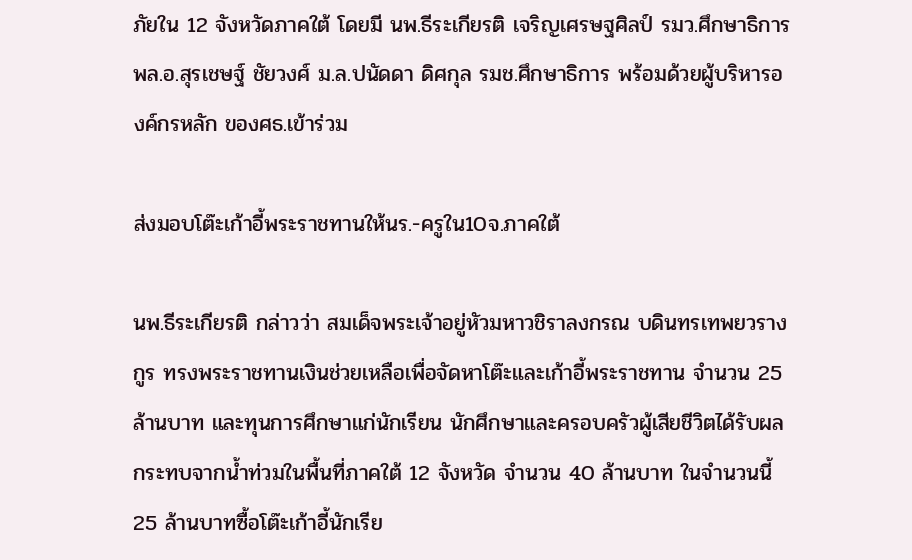ภัยใน 12 จังหวัดภาคใต้ โดยมี นพ.ธีระเกียรติ เจริญเศรษฐศิลป์ รมว.ศึกษาธิการ พล.อ.สุรเชษฐ์ ชัยวงศ์ ม.ล.ปนัดดา ดิศกุล รมช.ศึกษาธิการ พร้อมด้วยผู้บริหารองค์กรหลัก ของศธ.เข้าร่วม

ส่งมอบโต๊ะเก้าอี้พระราชทานให้นร.-ครูใน10จ.ภาคใต้

นพ.ธีระเกียรติ กล่าวว่า สมเด็จพระเจ้าอยู่หัวมหาวชิราลงกรณ บดินทรเทพยวรางกูร ทรงพระราชทานเงินช่วยเหลือเพื่อจัดหาโต๊ะและเก้าอี้พระราชทาน จำนวน 25 ล้านบาท และทุนการศึกษาแก่นักเรียน นักศึกษาและครอบครัวผู้เสียชีวิตได้รับผลกระทบจากน้ำท่วมในพื้นที่ภาคใต้ 12 จังหวัด จำนวน 40 ล้านบาท ในจำนวนนี้ 25 ล้านบาทซื้อโต๊ะเก้าอี้นักเรีย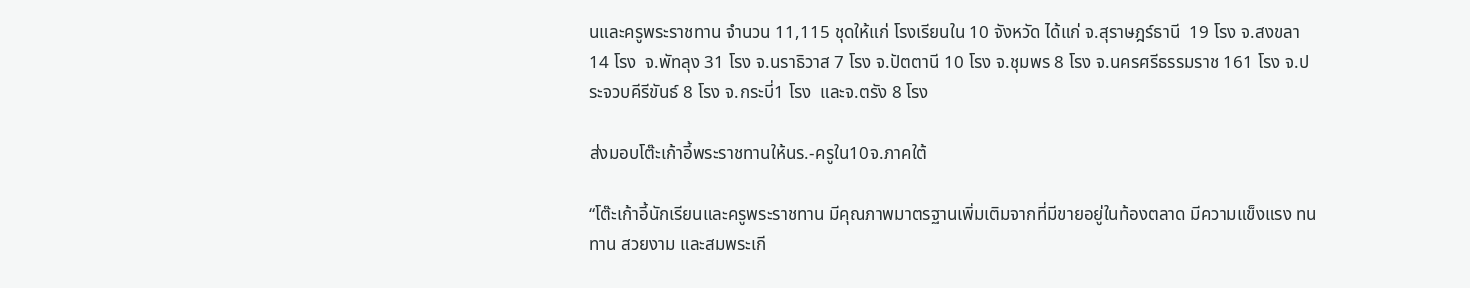นและครูพระราชทาน จำนวน 11,115 ชุดให้แก่ โรงเรียนใน 10 จังหวัด ได้แก่ จ.สุราษฎร์ธานี  19 โรง จ.สงขลา 14 โรง  จ.พัทลุง 31 โรง จ.นราธิวาส 7 โรง จ.ปัตตานี 10 โรง จ.ชุมพร 8 โรง จ.นครศรีธรรมราช 161 โรง จ.ประจวบคีรีขันธ์ 8 โรง จ.กระบี่1 โรง  และจ.ตรัง 8 โรง

ส่งมอบโต๊ะเก้าอี้พระราชทานให้นร.-ครูใน10จ.ภาคใต้

“โต๊ะเก้าอี้นักเรียนและครูพระราชทาน มีคุณภาพมาตรฐานเพิ่มเติมจากที่มีขายอยู่ในท้องตลาด มีความแข็งแรง ทนทาน สวยงาม และสมพระเกี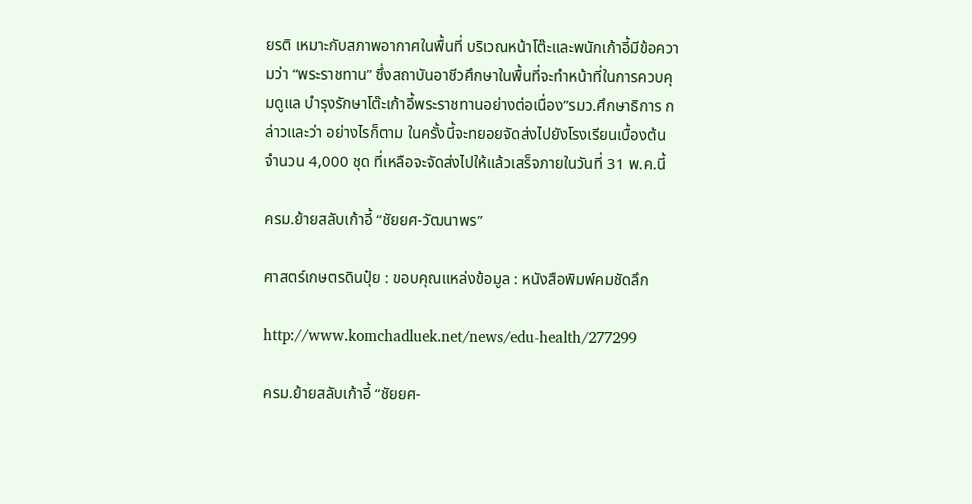ยรติ เหมาะกับสภาพอากาศในพื้นที่ บริเวณหน้าโต๊ะและพนักเก้าอี้มีข้อความว่า “พระราชทาน” ซึ่งสถาบันอาชีวศึกษาในพื้นที่จะทำหน้าที่ในการควบคุมดูแล บำรุงรักษาโต๊ะเก้าอี้พระราชทานอย่างต่อเนื่อง”รมว.ศึกษาธิการ กล่าวและว่า อย่างไรก็ตาม ในครั้งนี้จะทยอยจัดส่งไปยังโรงเรียนเบื้องต้น จำนวน 4,000 ชุด ที่เหลือจะจัดส่งไปให้แล้วเสร็จภายในวันที่ 31 พ.ค.นี้

ครม.ย้ายสลับเก้าอี้ “ชัยยศ-วัฒนาพร”

ศาสตร์เกษตรดินปุ๋ย : ขอบคุณแหล่งข้อมูล : หนังสือพิมพ์คมชัดลึก

http://www.komchadluek.net/news/edu-health/277299

ครม.ย้ายสลับเก้าอี้ “ชัยยศ-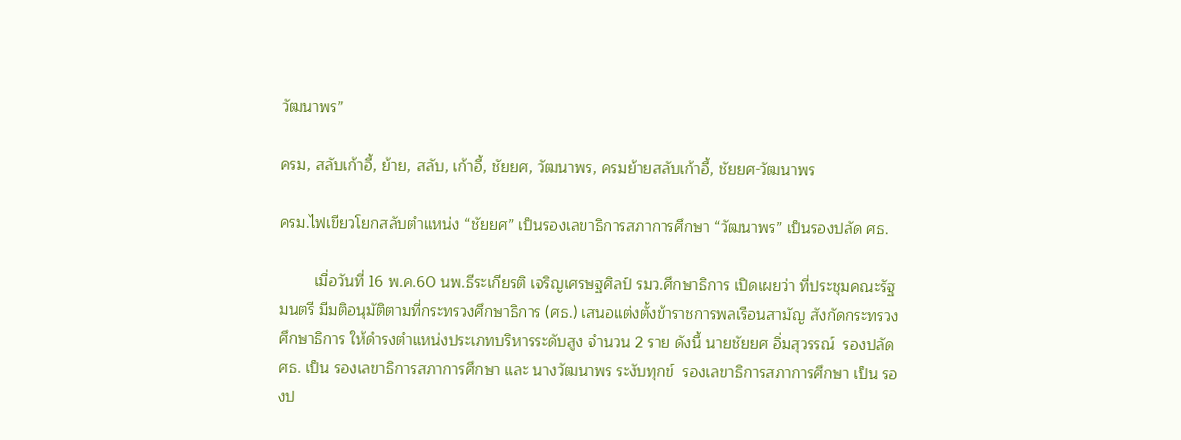วัฒนาพร”

ครม, สลับเก้าอี้, ย้าย, สลับ, เก้าอี้, ชัยยศ, วัฒนาพร, ครมย้ายสลับเก้าอี้, ชัยยศ-วัฒนาพร

ครม.ไฟเขียวโยกสลับตำแหน่ง “ชัยยศ” เป็นรองเลขาธิการสภาการศึกษา “วัฒนาพร” เป็นรองปลัด ศธ.

        เมื่อวันที่ 16 พ.ค.60 นพ.ธีระเกียรติ เจริญเศรษฐศิลป์ รมว.ศึกษาธิการ เปิดเผยว่า ที่ประชุมคณะรัฐมนตรี มีมติอนุมัติตามที่กระทรวงศึกษาธิการ (ศธ.) เสนอแต่งตั้งข้าราชการพลเรือนสามัญ สังกัดกระทรวงศึกษาธิการ ให้ดำรงตำแหน่งประเภทบริหารระดับสูง จำนวน 2 ราย ดังนี้ นายชัยยศ อิ่มสุวรรณ์  รองปลัด ศธ. เป็น รองเลขาธิการสภาการศึกษา และ นางวัฒนาพร ระงับทุกข์  รองเลขาธิการสภาการศึกษา เป็น รองป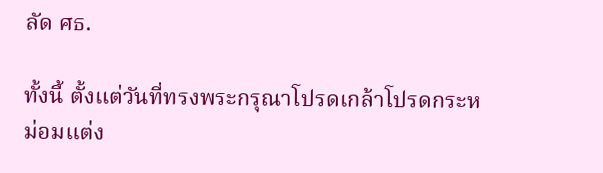ลัด ศธ.

ทั้งนี้ ตั้งแต่วันที่ทรงพระกรุณาโปรดเกล้าโปรดกระหม่อมแต่ง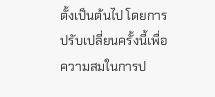ตั้งเป็นต้นไป โดยการปรับเปลี่ยนครั้งนี้เพื่อความสมในการป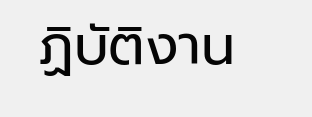ฏิบัติงาน